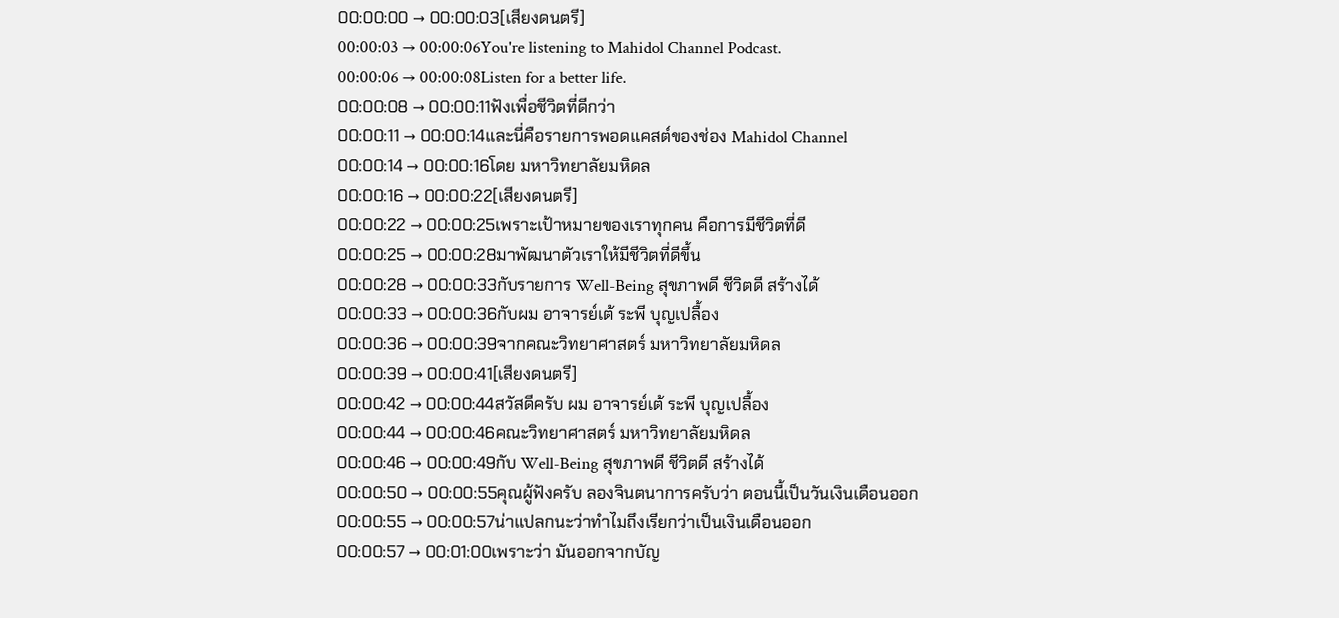00:00:00 → 00:00:03[เสียงดนตรี]
00:00:03 → 00:00:06You're listening to Mahidol Channel Podcast.
00:00:06 → 00:00:08Listen for a better life.
00:00:08 → 00:00:11ฟังเพื่อชีวิตที่ดีกว่า
00:00:11 → 00:00:14และนี่คือรายการพอดแคสต์ของช่อง Mahidol Channel
00:00:14 → 00:00:16โดย มหาวิทยาลัยมหิดล
00:00:16 → 00:00:22[เสียงดนตรี]
00:00:22 → 00:00:25เพราะเป้าหมายของเราทุกคน คือการมีชีวิตที่ดี
00:00:25 → 00:00:28มาพัฒนาตัวเราให้มีชีวิตที่ดีขึ้น
00:00:28 → 00:00:33กับรายการ Well-Being สุขภาพดี ชีวิตดี สร้างได้
00:00:33 → 00:00:36กับผม อาจารย์เต้ ระพี บุญเปลื้อง
00:00:36 → 00:00:39จากคณะวิทยาศาสตร์ มหาวิทยาลัยมหิดล
00:00:39 → 00:00:41[เสียงดนตรี]
00:00:42 → 00:00:44สวัสดีครับ ผม อาจารย์เต้ ระพี บุญเปลื้อง
00:00:44 → 00:00:46คณะวิทยาศาสตร์ มหาวิทยาลัยมหิดล
00:00:46 → 00:00:49กับ Well-Being สุขภาพดี ชีวิตดี สร้างได้
00:00:50 → 00:00:55คุณผู้ฟังครับ ลองจินตนาการครับว่า ตอนนี้เป็นวันเงินเดือนออก
00:00:55 → 00:00:57น่าแปลกนะว่าทำไมถึงเรียกว่าเป็นเงินเดือนออก
00:00:57 → 00:01:00เพราะว่า มันออกจากบัญ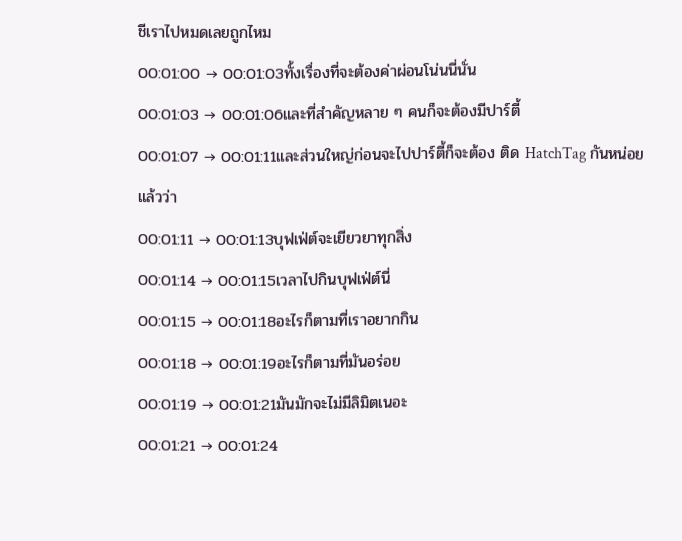ชีเราไปหมดเลยถูกไหม
00:01:00 → 00:01:03ทั้งเรื่องที่จะต้องค่าผ่อนโน่นนี่นั่น
00:01:03 → 00:01:06และที่สำคัญหลาย ๆ คนก็จะต้องมีปาร์ตี้
00:01:07 → 00:01:11และส่วนใหญ่ก่อนจะไปปาร์ตี้ก็จะต้อง ติด HatchTag กันหน่อยแล้วว่า
00:01:11 → 00:01:13บุฟเฟ่ต์จะเยียวยาทุกสิ่ง
00:01:14 → 00:01:15เวลาไปกินบุฟเฟ่ต์นี่
00:01:15 → 00:01:18อะไรก็ตามที่เราอยากกิน
00:01:18 → 00:01:19อะไรก็ตามที่มันอร่อย
00:01:19 → 00:01:21มันมักจะไม่มีลิมิตเนอะ
00:01:21 → 00:01:24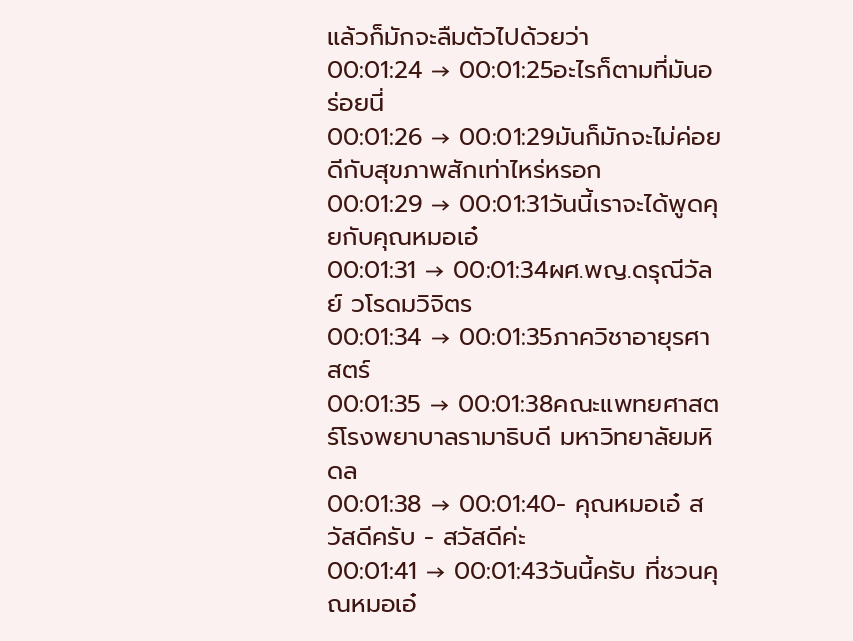แล้วก็มักจะลืมตัวไปด้วยว่า
00:01:24 → 00:01:25อะไรก็ตามที่มันอร่อยนี่
00:01:26 → 00:01:29มันก็มักจะไม่ค่อยดีกับสุขภาพสักเท่าไหร่หรอก
00:01:29 → 00:01:31วันนี้เราจะได้พูดคุยกับคุณหมอเอ๋
00:01:31 → 00:01:34ผศ.พญ.ดรุณีวัลย์ วโรดมวิจิตร
00:01:34 → 00:01:35ภาควิชาอายุรศาสตร์
00:01:35 → 00:01:38คณะแพทยศาสตร์โรงพยาบาลรามาธิบดี มหาวิทยาลัยมหิดล
00:01:38 → 00:01:40- คุณหมอเอ๋ สวัสดีครับ - สวัสดีค่ะ
00:01:41 → 00:01:43วันนี้ครับ ที่ชวนคุณหมอเอ๋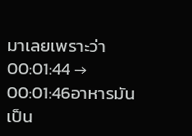มาเลยเพราะว่า
00:01:44 → 00:01:46อาหารมันเป็น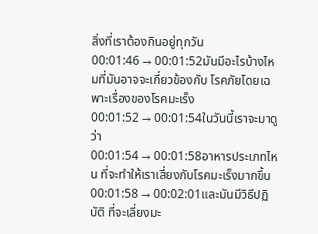สิ่งที่เราต้องกินอยู่ทุกวัน
00:01:46 → 00:01:52มันมีอะไรบ้างไหมที่มันอาจจะเกี่ยวข้องกับ โรคภัยโดยเฉพาะเรื่องของโรคมะเร็ง
00:01:52 → 00:01:54ในวันนี้เราจะมาดูว่า
00:01:54 → 00:01:58อาหารประเภทไหน ที่จะทำให้เราเสี่ยงกับโรคมะเร็งมากขึ้น
00:01:58 → 00:02:01และมันมีวิธีปฏิบัติ ที่จะเลี่ยงมะ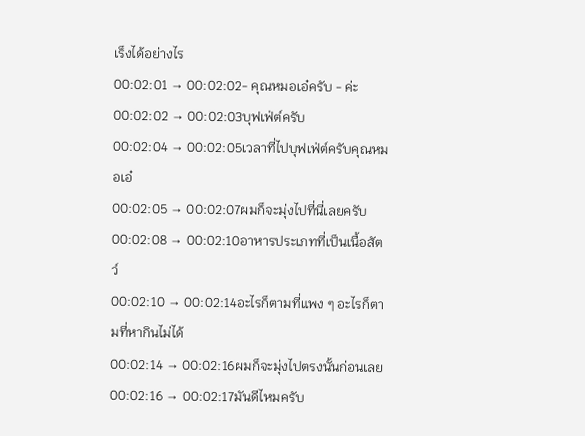เร็งได้อย่างไร
00:02:01 → 00:02:02- คุณหมอเอ๋ครับ - ค่ะ
00:02:02 → 00:02:03บุฟเฟ่ต์ครับ
00:02:04 → 00:02:05เวลาที่ไปบุฟเฟ่ต์ครับคุณหมอเอ๋
00:02:05 → 00:02:07ผมก็จะมุ่งไปที่นี่เลยครับ
00:02:08 → 00:02:10อาหารประเภทที่เป็นเนื้อสัตว์
00:02:10 → 00:02:14อะไรก็ตามที่แพง ๆ อะไรก็ตามที่หากินไม่ได้
00:02:14 → 00:02:16ผมก็จะมุ่งไปตรงนั้นก่อนเลย
00:02:16 → 00:02:17มันดีไหมครับ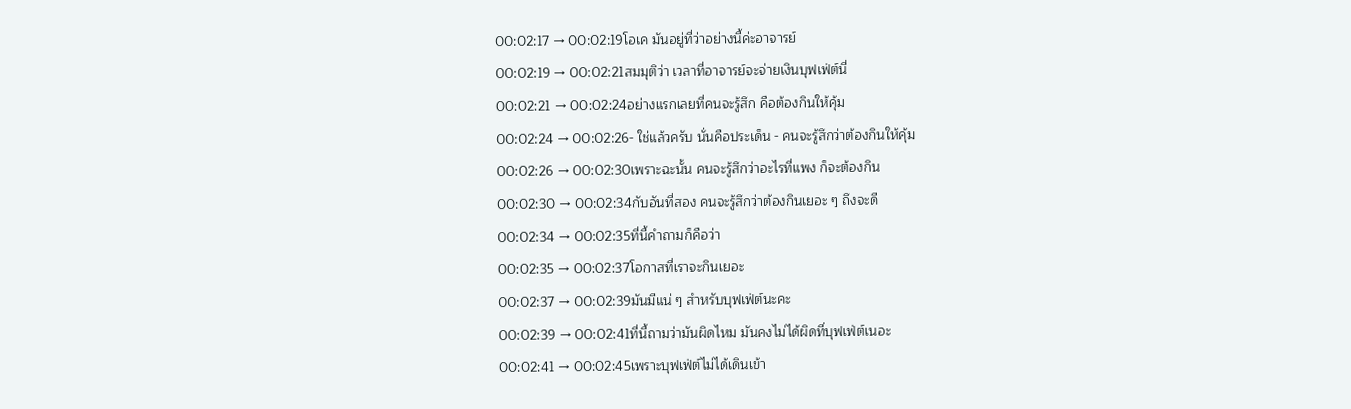00:02:17 → 00:02:19โอเค มันอยู่ที่ว่าอย่างนี้ค่ะอาจารย์
00:02:19 → 00:02:21สมมุติว่า เวลาที่อาจารย์จะจ่ายเงินบุฟเฟ่ต์นี่
00:02:21 → 00:02:24อย่างแรกเลยที่คนจะรู้สึก คือต้องกินให้คุ้ม
00:02:24 → 00:02:26- ใช่แล้วครับ นั่นคือประเด็น - คนจะรู้สึกว่าต้องกินให้คุ้ม
00:02:26 → 00:02:30เพราะฉะนั้น คนจะรู้สึกว่าอะไรที่แพง ก็จะต้องกิน
00:02:30 → 00:02:34กับอันที่สอง คนจะรู้สึกว่าต้องกินเยอะ ๆ ถึงจะดี
00:02:34 → 00:02:35ที่นี้คำถามก็คือว่า
00:02:35 → 00:02:37โอกาสที่เราจะกินเยอะ
00:02:37 → 00:02:39มันมีแน่ ๆ สำหรับบุฟเฟ่ต์นะคะ
00:02:39 → 00:02:41ที่นี้ถามว่ามันผิดไหม มันคงไม่ได้ผิดที่บุฟเฟ่ต์เนอะ
00:02:41 → 00:02:45เพราะบุฟเฟ่ต์ไม่ได้เดินเข้า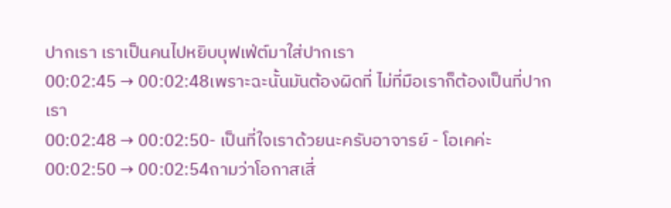ปากเรา เราเป็นคนไปหยิบบุฟเฟ่ต์มาใส่ปากเรา
00:02:45 → 00:02:48เพราะฉะนั้นมันต้องผิดที่ ไม่ที่มือเราก็ต้องเป็นที่ปากเรา
00:02:48 → 00:02:50- เป็นที่ใจเราด้วยนะครับอาจารย์ - โอเคค่ะ
00:02:50 → 00:02:54ถามว่าโอกาสเสี่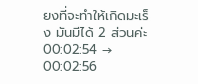ยงที่จะทำให้เกิดมะเร็ง มันมีได้ 2 ส่วนค่ะ
00:02:54 → 00:02:56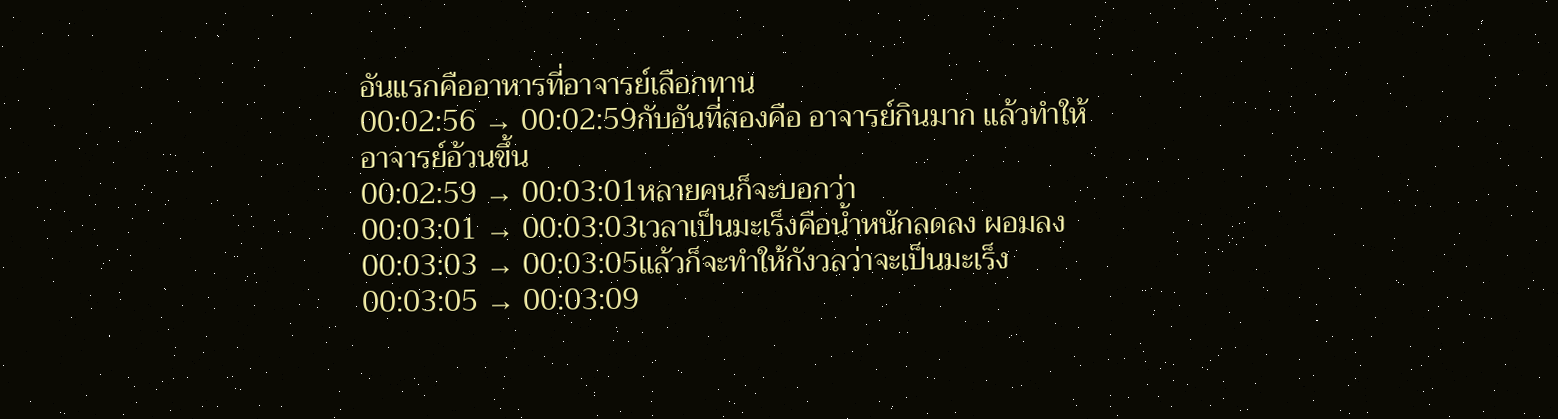อันแรกคืออาหารที่อาจารย์เลือกทาน
00:02:56 → 00:02:59กับอันที่สองคือ อาจารย์กินมาก แล้วทำให้อาจารย์อ้วนขึ้น
00:02:59 → 00:03:01หลายคนก็จะบอกว่า
00:03:01 → 00:03:03เวลาเป็นมะเร็งคือน้ำหนักลดลง ผอมลง
00:03:03 → 00:03:05แล้วก็จะทำให้กังวลว่าจะเป็นมะเร็ง
00:03:05 → 00:03:09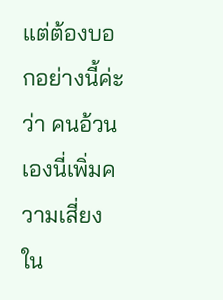แต่ต้องบอกอย่างนี้ค่ะว่า คนอ้วนเองนี่เพิ่มความเสี่ยงใน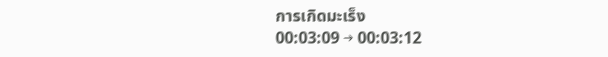การเกิดมะเร็ง
00:03:09 → 00:03:12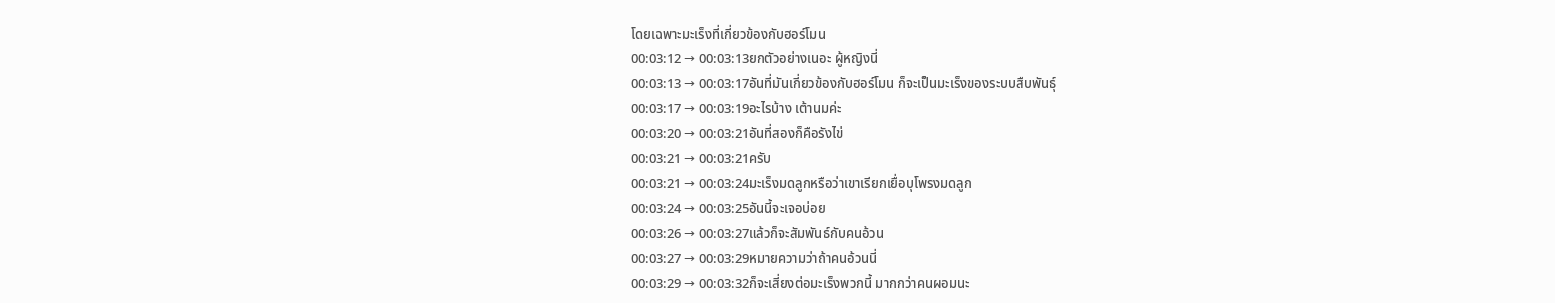โดยเฉพาะมะเร็งที่เกี่ยวข้องกับฮอร์โมน
00:03:12 → 00:03:13ยกตัวอย่างเนอะ ผู้หญิงนี่
00:03:13 → 00:03:17อันที่มันเกี่ยวข้องกับฮอร์โมน ก็จะเป็นมะเร็งของระบบสืบพันธุ์
00:03:17 → 00:03:19อะไรบ้าง เต้านมค่ะ
00:03:20 → 00:03:21อันที่สองก็คือรังไข่
00:03:21 → 00:03:21ครับ
00:03:21 → 00:03:24มะเร็งมดลูกหรือว่าเขาเรียกเยื่อบุโพรงมดลูก
00:03:24 → 00:03:25อันนี้จะเจอบ่อย
00:03:26 → 00:03:27แล้วก็จะสัมพันธ์กับคนอ้วน
00:03:27 → 00:03:29หมายความว่าถ้าคนอ้วนนี่
00:03:29 → 00:03:32ก็จะเสี่ยงต่อมะเร็งพวกนี้ มากกว่าคนผอมนะ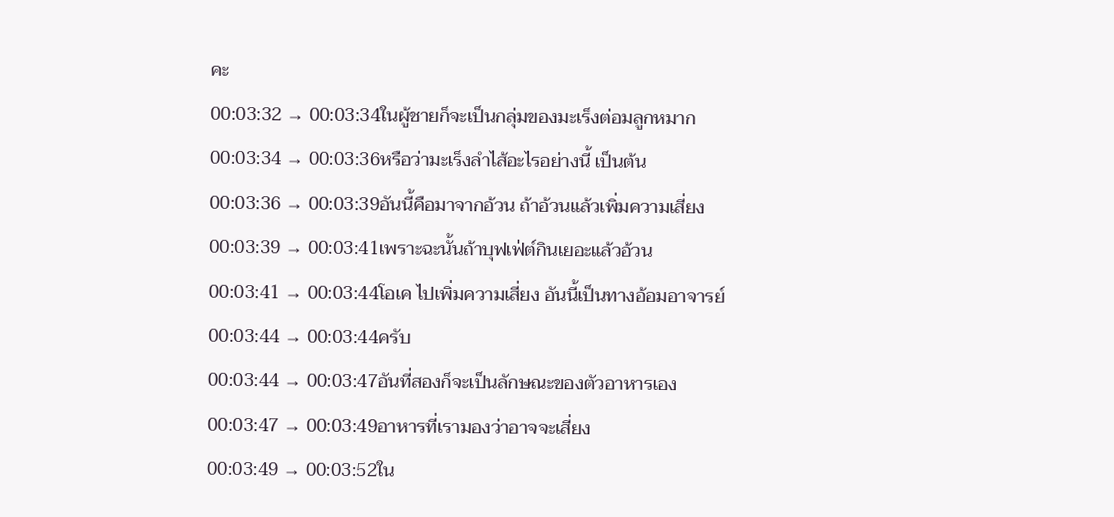คะ
00:03:32 → 00:03:34ในผู้ชายก็จะเป็นกลุ่มของมะเร็งต่อมลูกหมาก
00:03:34 → 00:03:36หรือว่ามะเร็งลำไส้อะไรอย่างนี้ เป็นต้น
00:03:36 → 00:03:39อันนี้คือมาจากอ้วน ถ้าอ้วนแล้วเพิ่มความเสี่ยง
00:03:39 → 00:03:41เพราะฉะนั้นถ้าบุฟเฟ่ต์กินเยอะแล้วอ้วน
00:03:41 → 00:03:44โอเค ไปเพิ่มความเสี่ยง อันนี้เป็นทางอ้อมอาจารย์
00:03:44 → 00:03:44ครับ
00:03:44 → 00:03:47อันที่สองก็จะเป็นลักษณะของตัวอาหารเอง
00:03:47 → 00:03:49อาหารที่เรามองว่าอาจจะเสี่ยง
00:03:49 → 00:03:52ใน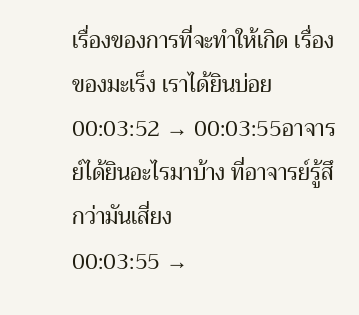เรื่องของการที่จะทำให้เกิด เรื่องของมะเร็ง เราได้ยินบ่อย
00:03:52 → 00:03:55อาจารย์ได้ยินอะไรมาบ้าง ที่อาจารย์รู้สึกว่ามันเสี่ยง
00:03:55 →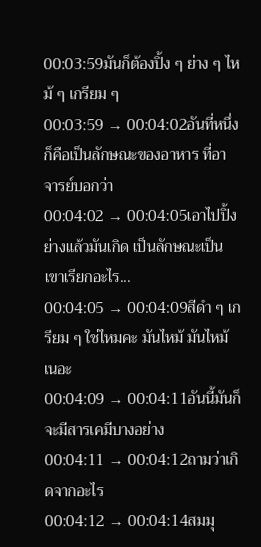00:03:59มันก็ต้องปิ้ง ๆ ย่าง ๆ ไหม้ ๆ เกรียม ๆ
00:03:59 → 00:04:02อันที่หนึ่งก็คือเป็นลักษณะของอาหาร ที่อาจารย์บอกว่า
00:04:02 → 00:04:05เอาไปปิ้งย่างแล้วมันเกิด เป็นลักษณะเป็น เขาเรียกอะไร...
00:04:05 → 00:04:09สีดำ ๆ เกรียม ๆ ใช่ไหมคะ มันไหม้ มันไหม้เนอะ
00:04:09 → 00:04:11อันนี้มันก็จะมีสารเคมีบางอย่าง
00:04:11 → 00:04:12ถามว่าเกิดจากอะไร
00:04:12 → 00:04:14สมมุ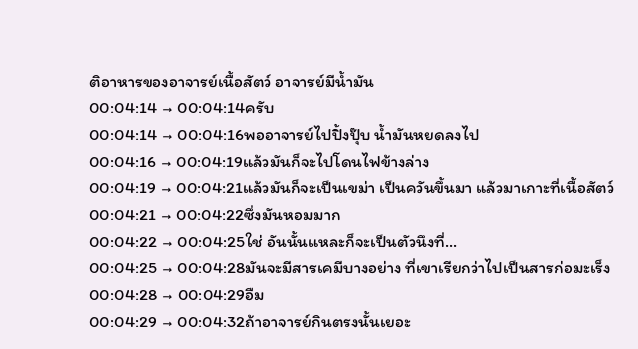ติอาหารของอาจารย์เนื้อสัตว์ อาจารย์มีน้ำมัน
00:04:14 → 00:04:14ครับ
00:04:14 → 00:04:16พออาจารย์ไปปิ้งปุ๊บ น้ำมันหยดลงไป
00:04:16 → 00:04:19แล้วมันก็จะไปโดนไฟข้างล่าง
00:04:19 → 00:04:21แล้วมันก็จะเป็นเขม่า เป็นควันขึ้นมา แล้วมาเกาะที่เนื้อสัตว์
00:04:21 → 00:04:22ซึ่งมันหอมมาก
00:04:22 → 00:04:25ใช่ อันนั้นแหละก็จะเป็นตัวนึงที่...
00:04:25 → 00:04:28มันจะมีสารเคมีบางอย่าง ที่เขาเรียกว่าไปเป็นสารก่อมะเร็ง
00:04:28 → 00:04:29อืม
00:04:29 → 00:04:32ถ้าอาจารย์กินตรงนั้นเยอะ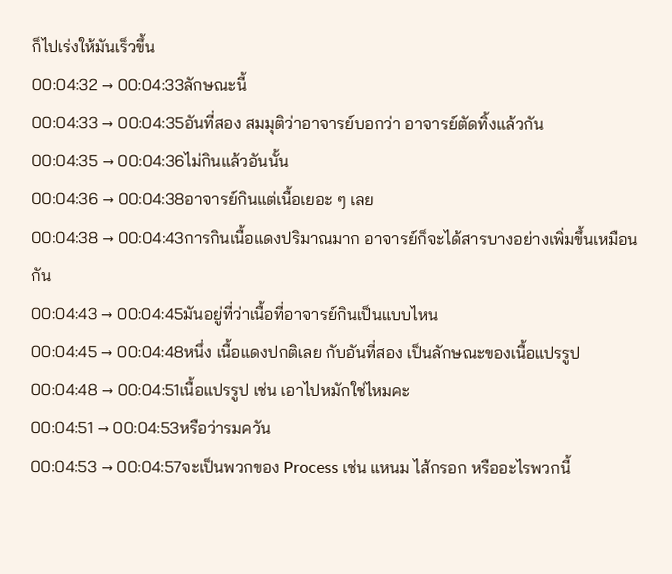ก็ไปเร่งให้มันเร็วขึ้น
00:04:32 → 00:04:33ลักษณะนี้
00:04:33 → 00:04:35อันที่สอง สมมุติว่าอาจารย์บอกว่า อาจารย์ตัดทิ้งแล้วกัน
00:04:35 → 00:04:36ไม่กินแล้วอันนั้น
00:04:36 → 00:04:38อาจารย์กินแต่เนื้อเยอะ ๆ เลย
00:04:38 → 00:04:43การกินเนื้อแดงปริมาณมาก อาจารย์ก็จะได้สารบางอย่างเพิ่มขึ้นเหมือนกัน
00:04:43 → 00:04:45มันอยู่ที่ว่าเนื้อที่อาจารย์กินเป็นแบบไหน
00:04:45 → 00:04:48หนึ่ง เนื้อแดงปกติเลย กับอันที่สอง เป็นลักษณะของเนื้อแปรรูป
00:04:48 → 00:04:51เนื้อแปรรูป เช่น เอาไปหมักใช่ไหมคะ
00:04:51 → 00:04:53หรือว่ารมควัน
00:04:53 → 00:04:57จะเป็นพวกของ Process เช่น แหนม ไส้กรอก หรืออะไรพวกนี้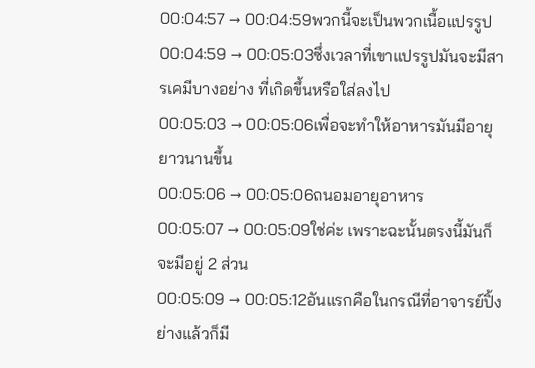00:04:57 → 00:04:59พวกนี้จะเป็นพวกเนื้อแปรรูป
00:04:59 → 00:05:03ซึ่งเวลาที่เขาแปรรูปมันจะมีสารเคมีบางอย่าง ที่เกิดขึ้นหรือใส่ลงไป
00:05:03 → 00:05:06เพื่อจะทำให้อาหารมันมีอายุยาวนานขึ้น
00:05:06 → 00:05:06ถนอมอายุอาหาร
00:05:07 → 00:05:09ใช่ค่ะ เพราะฉะนั้นตรงนี้มันก็จะมีอยู่ 2 ส่วน
00:05:09 → 00:05:12อันแรกคือในกรณีที่อาจารย์ปิ้งย่างแล้วก็มี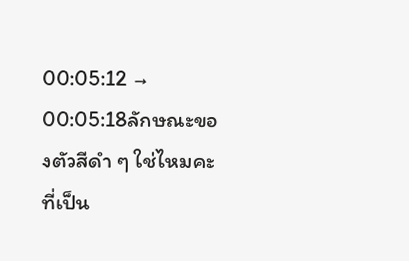00:05:12 → 00:05:18ลักษณะของตัวสีดำ ๆ ใช่ไหมคะที่เป็น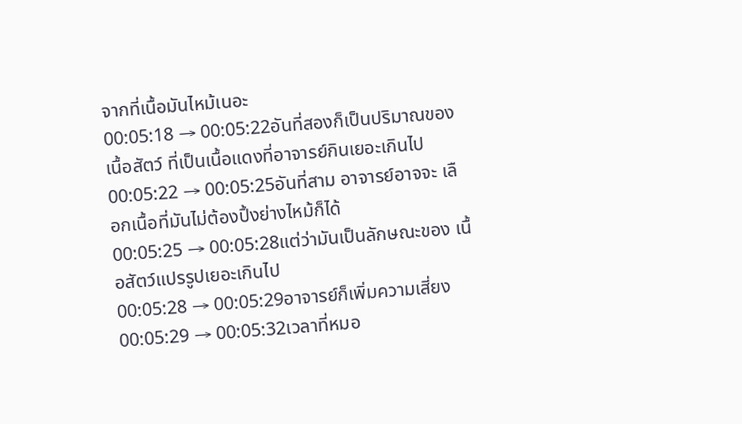จากที่เนื้อมันไหม้เนอะ
00:05:18 → 00:05:22อันที่สองก็เป็นปริมาณของเนื้อสัตว์ ที่เป็นเนื้อแดงที่อาจารย์กินเยอะเกินไป
00:05:22 → 00:05:25อันที่สาม อาจารย์อาจจะ เลือกเนื้อที่มันไม่ต้องปิ้งย่างไหม้ก็ได้
00:05:25 → 00:05:28แต่ว่ามันเป็นลักษณะของ เนื้อสัตว์แปรรูปเยอะเกินไป
00:05:28 → 00:05:29อาจารย์ก็เพิ่มความเสี่ยง
00:05:29 → 00:05:32เวลาที่หมอ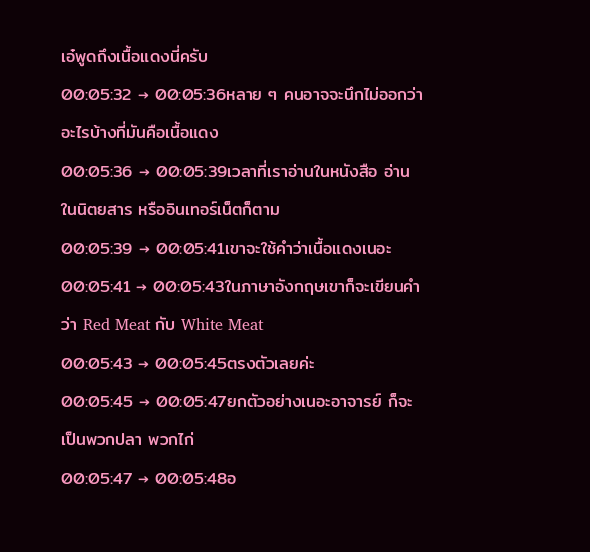เอ๋พูดถึงเนื้อแดงนี่ครับ
00:05:32 → 00:05:36หลาย ๆ คนอาจจะนึกไม่ออกว่า อะไรบ้างที่มันคือเนื้อแดง
00:05:36 → 00:05:39เวลาที่เราอ่านในหนังสือ อ่านในนิตยสาร หรืออินเทอร์เน็ตก็ตาม
00:05:39 → 00:05:41เขาจะใช้คำว่าเนื้อแดงเนอะ
00:05:41 → 00:05:43ในภาษาอังกฤษเขาก็จะเขียนคำว่า Red Meat กับ White Meat
00:05:43 → 00:05:45ตรงตัวเลยค่ะ
00:05:45 → 00:05:47ยกตัวอย่างเนอะอาจารย์ ก็จะเป็นพวกปลา พวกไก่
00:05:47 → 00:05:48อ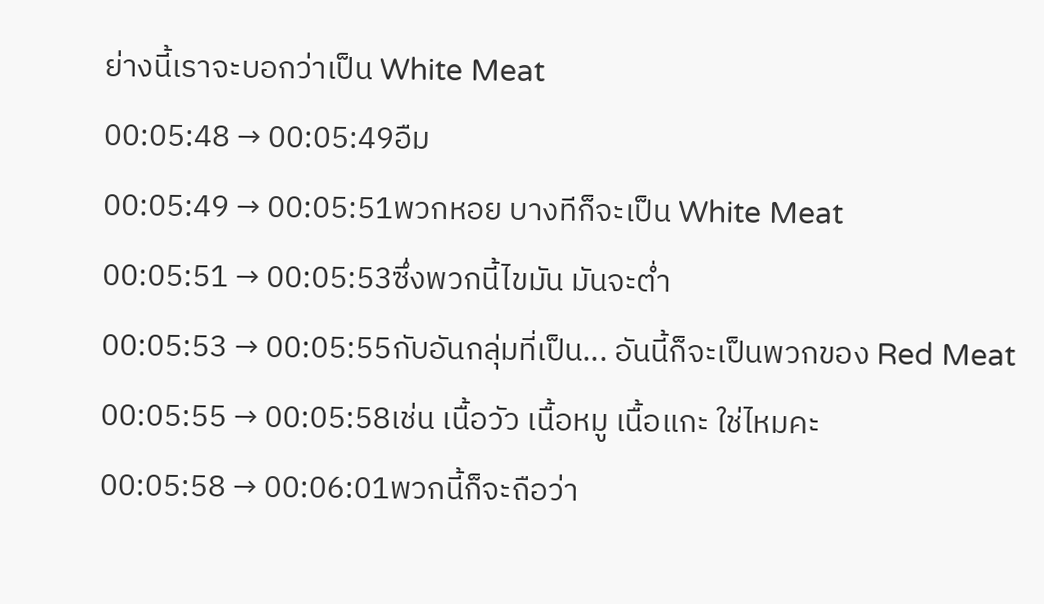ย่างนี้เราจะบอกว่าเป็น White Meat
00:05:48 → 00:05:49อืม
00:05:49 → 00:05:51พวกหอย บางทีก็จะเป็น White Meat
00:05:51 → 00:05:53ซึ่งพวกนี้ไขมัน มันจะต่ำ
00:05:53 → 00:05:55กับอันกลุ่มที่เป็น... อันนี้ก็จะเป็นพวกของ Red Meat
00:05:55 → 00:05:58เช่น เนื้อวัว เนื้อหมู เนื้อแกะ ใช่ไหมคะ
00:05:58 → 00:06:01พวกนี้ก็จะถือว่า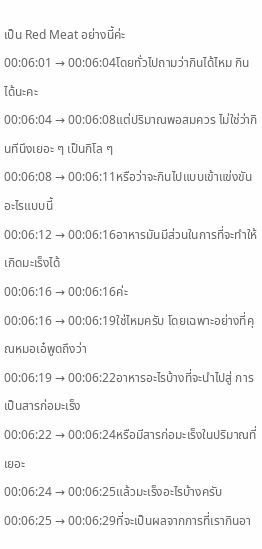เป็น Red Meat อย่างนี้ค่ะ
00:06:01 → 00:06:04โดยทั่วไปถามว่ากินได้ไหม กินได้นะคะ
00:06:04 → 00:06:08แต่ปริมาณพอสมควร ไม่ใช่ว่ากินทีนึงเยอะ ๆ เป็นกิโล ๆ
00:06:08 → 00:06:11หรือว่าจะกินไปแบบเข้าแข่งขันอะไรแบบนี้
00:06:12 → 00:06:16อาหารมันมีส่วนในการที่จะทำให้เกิดมะเร็งได้
00:06:16 → 00:06:16ค่ะ
00:06:16 → 00:06:19ใช่ไหมครับ โดยเฉพาะอย่างที่คุณหมอเอ๋พูดถึงว่า
00:06:19 → 00:06:22อาหารอะไรบ้างที่จะนำไปสู่ การเป็นสารก่อมะเร็ง
00:06:22 → 00:06:24หรือมีสารก่อมะเร็งในปริมาณที่เยอะ
00:06:24 → 00:06:25แล้วมะเร็งอะไรบ้างครับ
00:06:25 → 00:06:29ที่จะเป็นผลจากการที่เรากินอา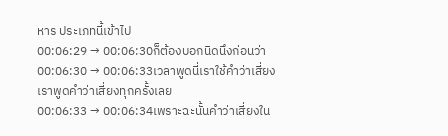หาร ประเภทนี้เข้าไป
00:06:29 → 00:06:30ก็ต้องบอกนิดนึงก่อนว่า
00:06:30 → 00:06:33เวลาพูดนี่เราใช้คำว่าเสี่ยง เราพูดคำว่าเสี่ยงทุกครั้งเลย
00:06:33 → 00:06:34เพราะฉะนั้นคำว่าเสี่ยงใน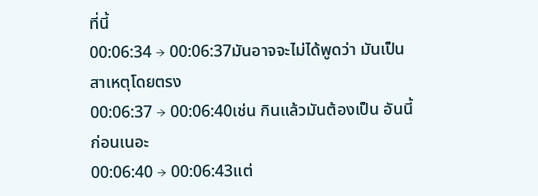ที่นี้
00:06:34 → 00:06:37มันอาจจะไม่ได้พูดว่า มันเป็นสาเหตุโดยตรง
00:06:37 → 00:06:40เช่น กินแล้วมันต้องเป็น อันนี้ก่อนเนอะ
00:06:40 → 00:06:43แต่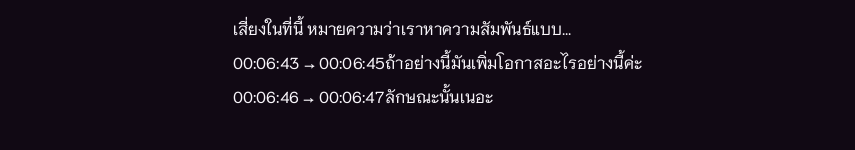เสี่ยงในที่นี้ หมายความว่าเราหาความสัมพันธ์แบบ...
00:06:43 → 00:06:45ถ้าอย่างนี้มันเพิ่มโอกาสอะไรอย่างนี้ค่ะ
00:06:46 → 00:06:47ลักษณะนั้นเนอะ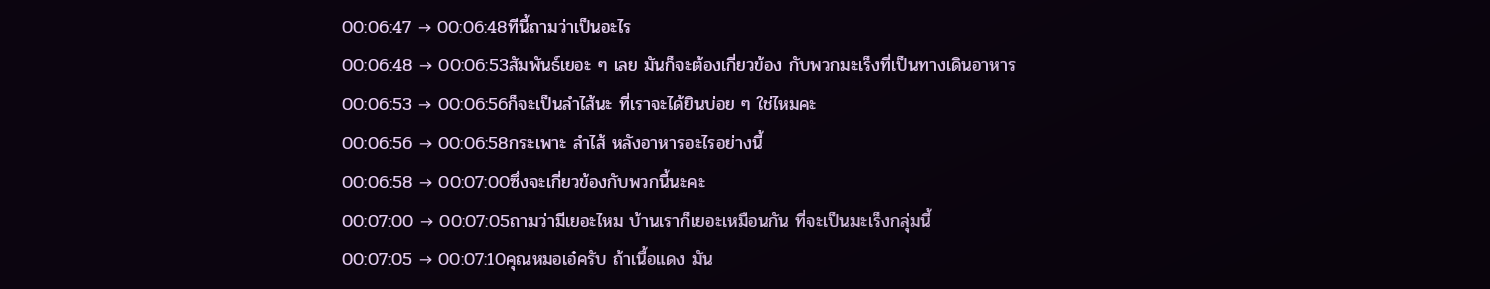00:06:47 → 00:06:48ทีนี้ถามว่าเป็นอะไร
00:06:48 → 00:06:53สัมพันธ์เยอะ ๆ เลย มันก็จะต้องเกี่ยวข้อง กับพวกมะเร็งที่เป็นทางเดินอาหาร
00:06:53 → 00:06:56ก็จะเป็นลำไส้นะ ที่เราจะได้ยินบ่อย ๆ ใช่ไหมคะ
00:06:56 → 00:06:58กระเพาะ ลำไส้ หลังอาหารอะไรอย่างนี้
00:06:58 → 00:07:00ซึ่งจะเกี่ยวข้องกับพวกนี้นะคะ
00:07:00 → 00:07:05ถามว่ามีเยอะไหม บ้านเราก็เยอะเหมือนกัน ที่จะเป็นมะเร็งกลุ่มนี้
00:07:05 → 00:07:10คุณหมอเอ๋ครับ ถ้าเนื้อแดง มัน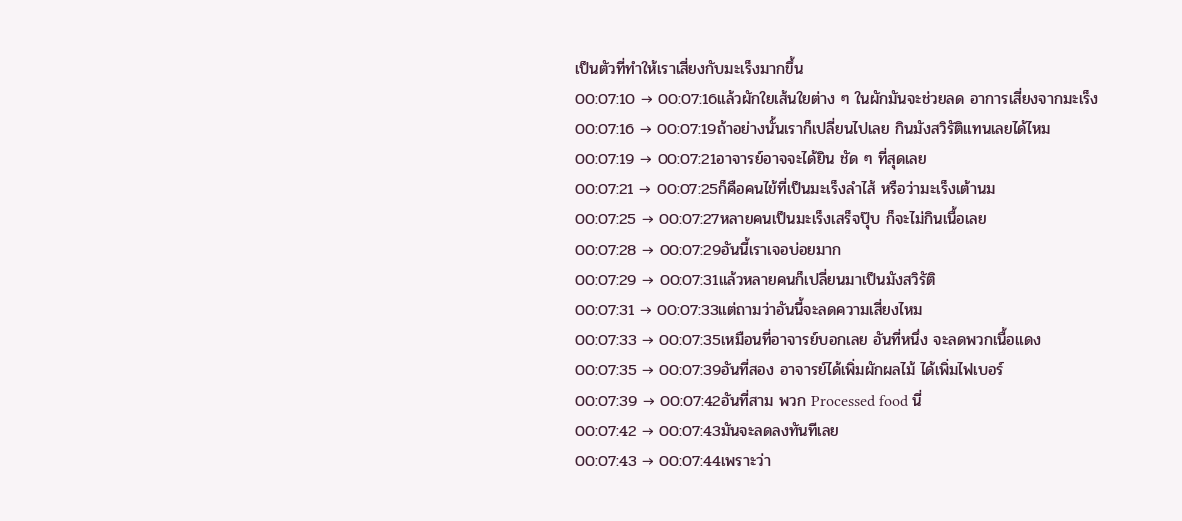เป็นตัวที่ทำให้เราเสี่ยงกับมะเร็งมากขึ้น
00:07:10 → 00:07:16แล้วผักใยเส้นใยต่าง ๆ ในผักมันจะช่วยลด อาการเสี่ยงจากมะเร็ง
00:07:16 → 00:07:19ถ้าอย่างนั้นเราก็เปลี่ยนไปเลย กินมังสวิรัติแทนเลยได้ไหม
00:07:19 → 00:07:21อาจารย์อาจจะได้ยิน ชัด ๆ ที่สุดเลย
00:07:21 → 00:07:25ก็คือคนไข้ที่เป็นมะเร็งลำไส้ หรือว่ามะเร็งเต้านม
00:07:25 → 00:07:27หลายคนเป็นมะเร็งเสร็จปุ๊บ ก็จะไม่กินเนื้อเลย
00:07:28 → 00:07:29อันนี้เราเจอบ่อยมาก
00:07:29 → 00:07:31แล้วหลายคนก็เปลี่ยนมาเป็นมังสวิรัติ
00:07:31 → 00:07:33แต่ถามว่าอันนี้จะลดความเสี่ยงไหม
00:07:33 → 00:07:35เหมือนที่อาจารย์บอกเลย อันที่หนึ่ง จะลดพวกเนื้อแดง
00:07:35 → 00:07:39อันที่สอง อาจารย์ได้เพิ่มผักผลไม้ ได้เพิ่มไฟเบอร์
00:07:39 → 00:07:42อันที่สาม พวก Processed food นี่
00:07:42 → 00:07:43มันจะลดลงทันทีเลย
00:07:43 → 00:07:44เพราะว่า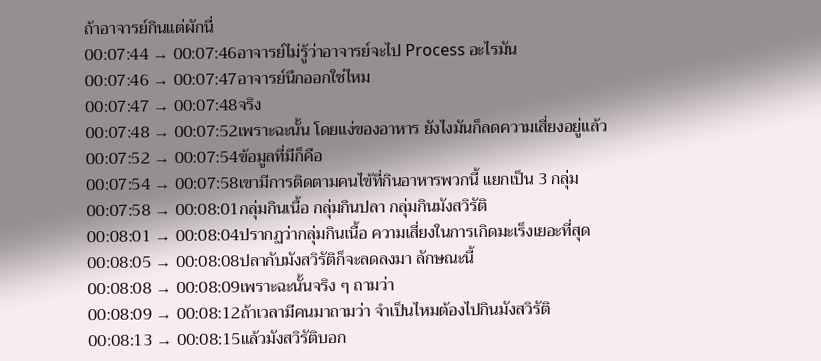ถ้าอาจารย์กินแต่ผักนี่
00:07:44 → 00:07:46อาจารย์ไม่รู้ว่าอาจารย์จะไป Process อะไรมัน
00:07:46 → 00:07:47อาจารย์นึกออกใช่ไหม
00:07:47 → 00:07:48จริง
00:07:48 → 00:07:52เพราะฉะนั้น โดยแง่ของอาหาร ยังไงมันก็ลดความเสี่ยงอยู่แล้ว
00:07:52 → 00:07:54ข้อมูลที่มีก็คือ
00:07:54 → 00:07:58เขามีการติดตามคนไข้ที่กินอาหารพวกนี้ แยกเป็น 3 กลุ่ม
00:07:58 → 00:08:01กลุ่มกินเนื้อ กลุ่มกินปลา กลุ่มกินมังสวิรัติ
00:08:01 → 00:08:04ปรากฏว่ากลุ่มกินเนื้อ ความเสี่ยงในการเกิดมะเร็งเยอะที่สุด
00:08:05 → 00:08:08ปลากับมังสวิรัติก็จะลดลงมา ลักษณะนี้
00:08:08 → 00:08:09เพราะฉะนั้นจริง ๆ ถามว่า
00:08:09 → 00:08:12ถ้าเวลามีคนมาถามว่า จำเป็นไหมต้องไปกินมังสวิรัติ
00:08:13 → 00:08:15แล้วมังสวิรัติบอก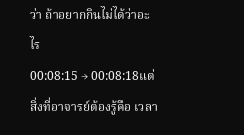ว่า ถ้าอยากกินไม่ได้ว่าอะไร
00:08:15 → 00:08:18แต่สิ่งที่อาจารย์ต้องรู้คือ เวลา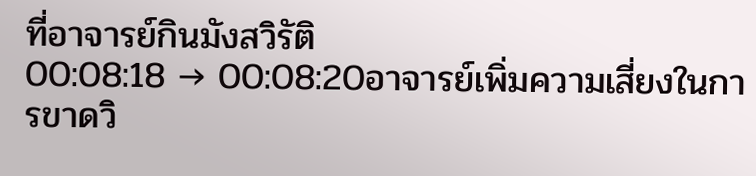ที่อาจารย์กินมังสวิรัติ
00:08:18 → 00:08:20อาจารย์เพิ่มความเสี่ยงในการขาดวิ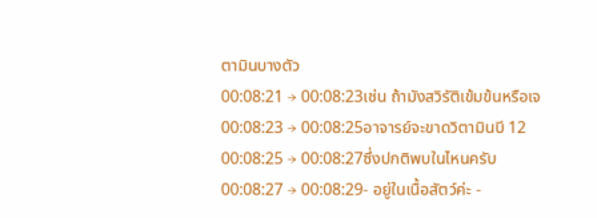ตามินบางตัว
00:08:21 → 00:08:23เช่น ถ้ามังสวิรัติเข้มข้นหรือเจ
00:08:23 → 00:08:25อาจารย์จะขาดวิตามินบี 12
00:08:25 → 00:08:27ซึ่งปกติพบในไหนครับ
00:08:27 → 00:08:29- อยู่ในเนื้อสัตว์ค่ะ -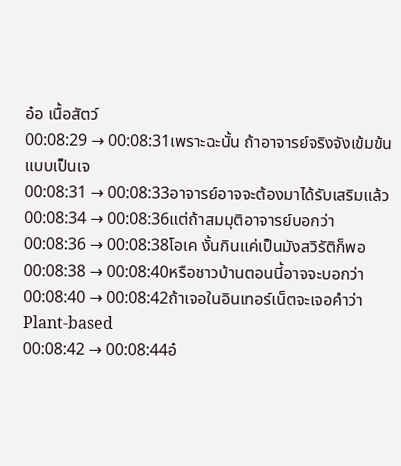อ๋อ เนื้อสัตว์
00:08:29 → 00:08:31เพราะฉะนั้น ถ้าอาจารย์จริงจังเข้มข้น แบบเป็นเจ
00:08:31 → 00:08:33อาจารย์อาจจะต้องมาได้รับเสริมแล้ว
00:08:34 → 00:08:36แต่ถ้าสมมุติอาจารย์บอกว่า
00:08:36 → 00:08:38โอเค งั้นกินแค่เป็นมังสวิรัติก็พอ
00:08:38 → 00:08:40หรือชาวบ้านตอนนี้อาจจะบอกว่า
00:08:40 → 00:08:42ถ้าเจอในอินเทอร์เน็ตจะเจอคำว่า Plant-based
00:08:42 → 00:08:44อ๋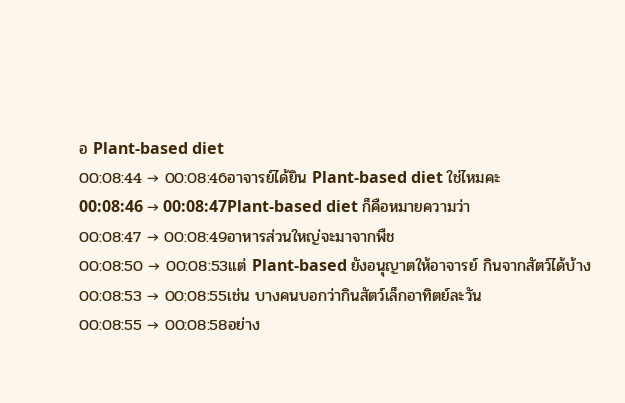อ Plant-based diet
00:08:44 → 00:08:46อาจารย์ได้ยิน Plant-based diet ใช่ไหมคะ
00:08:46 → 00:08:47Plant-based diet ก็คือหมายความว่า
00:08:47 → 00:08:49อาหารส่วนใหญ่จะมาจากพืช
00:08:50 → 00:08:53แต่ Plant-based ยังอนุญาตให้อาจารย์ กินจากสัตว์ได้บ้าง
00:08:53 → 00:08:55เช่น บางคนบอกว่ากินสัตว์เล็กอาทิตย์ละวัน
00:08:55 → 00:08:58อย่าง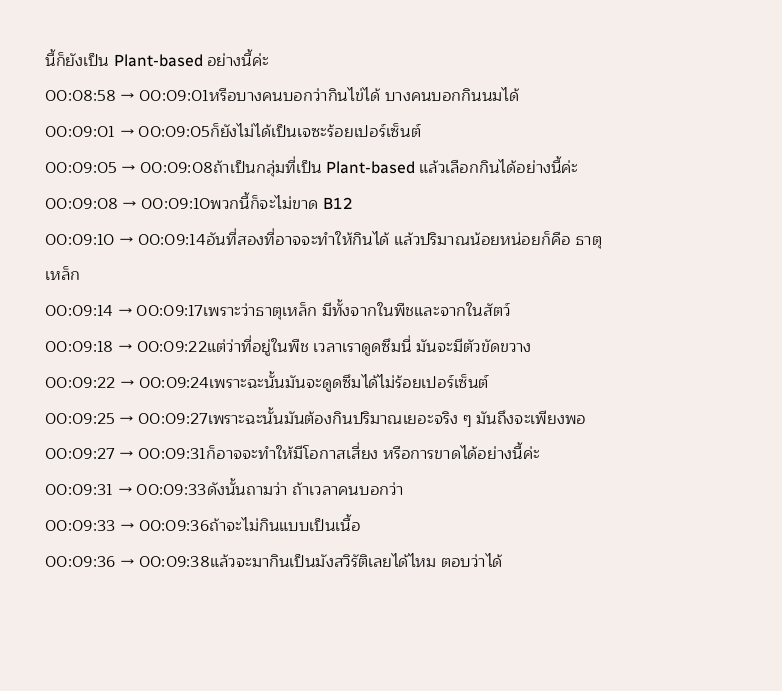นี้ก็ยังเป็น Plant-based อย่างนี้ค่ะ
00:08:58 → 00:09:01หรือบางคนบอกว่ากินไข่ได้ บางคนบอกกินนมได้
00:09:01 → 00:09:05ก็ยังไม่ได้เป็นเจซะร้อยเปอร์เซ็นต์
00:09:05 → 00:09:08ถ้าเป็นกลุ่มที่เป็น Plant-based แล้วเลือกกินได้อย่างนี้ค่ะ
00:09:08 → 00:09:10พวกนี้ก็จะไม่ขาด B12
00:09:10 → 00:09:14อันที่สองที่อาจจะทำให้กินได้ แล้วปริมาณน้อยหน่อยก็คือ ธาตุเหล็ก
00:09:14 → 00:09:17เพราะว่าธาตุเหล็ก มีทั้งจากในพืชและจากในสัตว์
00:09:18 → 00:09:22แต่ว่าที่อยู่ในพืช เวลาเราดูดซึมนี่ มันจะมีตัวขัดขวาง
00:09:22 → 00:09:24เพราะฉะนั้นมันจะดูดซึมได้ไม่ร้อยเปอร์เซ็นต์
00:09:25 → 00:09:27เพราะฉะนั้นมันต้องกินปริมาณเยอะจริง ๆ มันถึงจะเพียงพอ
00:09:27 → 00:09:31ก็อาจจะทำให้มีโอกาสเสี่ยง หรือการขาดได้อย่างนี้ค่ะ
00:09:31 → 00:09:33ดังนั้นถามว่า ถ้าเวลาคนบอกว่า
00:09:33 → 00:09:36ถ้าจะไม่กินแบบเป็นเนื้อ
00:09:36 → 00:09:38แล้วจะมากินเป็นมังสวิรัติเลยได้ไหม ตอบว่าได้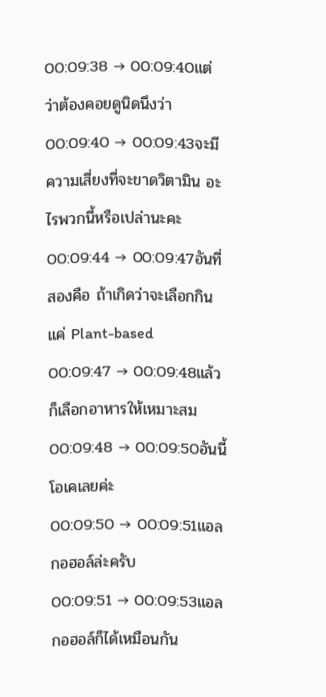00:09:38 → 00:09:40แต่ว่าต้องคอยดูนิดนึงว่า
00:09:40 → 00:09:43จะมีความเสี่ยงที่จะขาดวิตามิน อะไรพวกนี้หรือเปล่านะคะ
00:09:44 → 00:09:47อันที่สองคือ ถ้าเกิดว่าจะเลือกกินแค่ Plant-based
00:09:47 → 00:09:48แล้วก็เลือกอาหารให้เหมาะสม
00:09:48 → 00:09:50อันนี้โอเคเลยค่ะ
00:09:50 → 00:09:51แอลกอฮอล์ล่ะครับ
00:09:51 → 00:09:53แอลกอฮอล์ก็ได้เหมือนกัน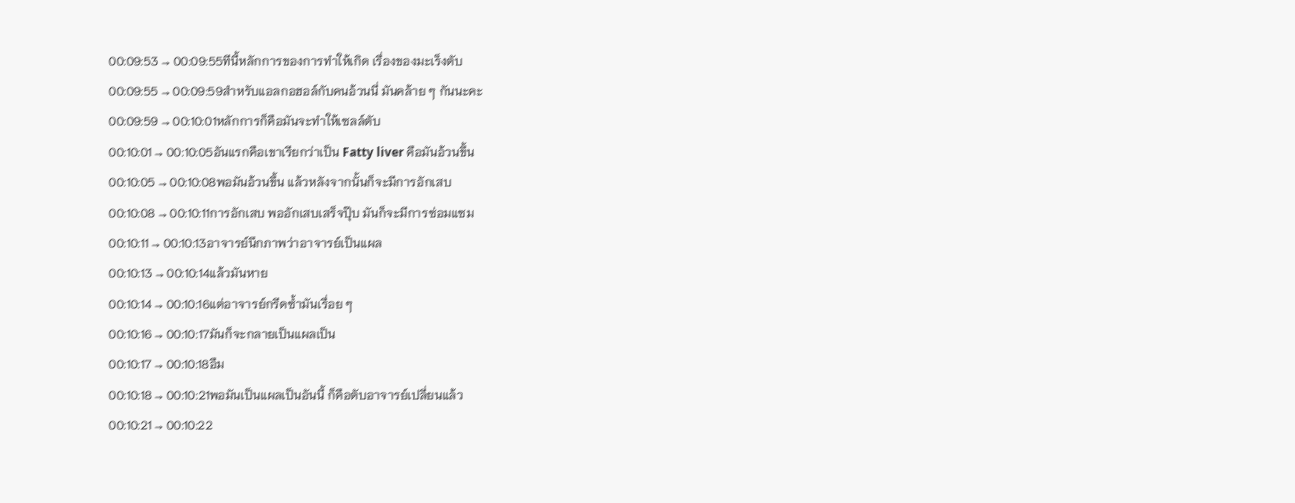00:09:53 → 00:09:55ทีนี้หลักการของการทำให้เกิด เรื่องของมะเร็งตับ
00:09:55 → 00:09:59สำหรับแอลกอฮอล์กับคนอ้วนนี่ มันคล้าย ๆ กันนะคะ
00:09:59 → 00:10:01หลักการก็คือมันจะทำให้เซลล์ตับ
00:10:01 → 00:10:05อันแรกคือเขาเรียกว่าเป็น Fatty liver คือมันอ้วนขึ้น
00:10:05 → 00:10:08พอมันอ้วนขึ้น แล้วหลังจากนั้นก็จะมีการอักเสบ
00:10:08 → 00:10:11การอักเสบ พออักเสบเสร็จปุ๊บ มันก็จะมีการซ่อมแซม
00:10:11 → 00:10:13อาจารย์นึกภาพว่าอาจารย์เป็นแผล
00:10:13 → 00:10:14แล้วมันหาย
00:10:14 → 00:10:16แต่อาจารย์กรีดซ้ำมันเรื่อย ๆ
00:10:16 → 00:10:17มันก็จะกลายเป็นแผลเป็น
00:10:17 → 00:10:18อืม
00:10:18 → 00:10:21พอมันเป็นแผลเป็นอันนี้ ก็คือตับอาจารย์เปลี่ยนแล้ว
00:10:21 → 00:10:22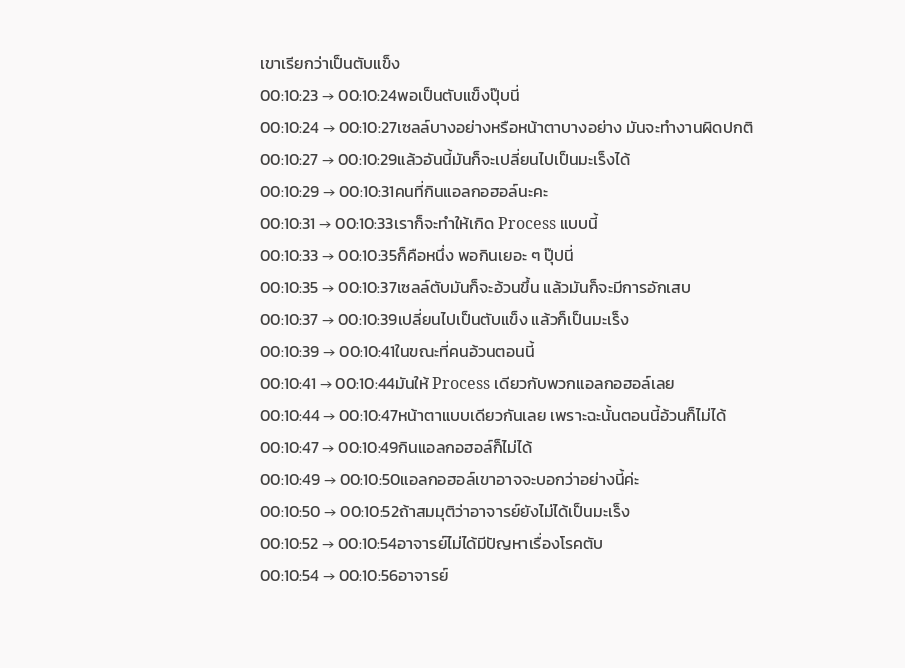เขาเรียกว่าเป็นตับแข็ง
00:10:23 → 00:10:24พอเป็นตับแข็งปุ๊บนี่
00:10:24 → 00:10:27เซลล์บางอย่างหรือหน้าตาบางอย่าง มันจะทำงานผิดปกติ
00:10:27 → 00:10:29แล้วอันนี้มันก็จะเปลี่ยนไปเป็นมะเร็งได้
00:10:29 → 00:10:31คนที่กินแอลกอฮอล์นะคะ
00:10:31 → 00:10:33เราก็จะทำให้เกิด Process แบบนี้
00:10:33 → 00:10:35ก็คือหนึ่ง พอกินเยอะ ๆ ปุ๊ปนี่
00:10:35 → 00:10:37เซลล์ตับมันก็จะอ้วนขึ้น แล้วมันก็จะมีการอักเสบ
00:10:37 → 00:10:39เปลี่ยนไปเป็นตับแข็ง แล้วก็เป็นมะเร็ง
00:10:39 → 00:10:41ในขณะที่คนอ้วนตอนนี้
00:10:41 → 00:10:44มันให้ Process เดียวกับพวกแอลกอฮอล์เลย
00:10:44 → 00:10:47หน้าตาแบบเดียวกันเลย เพราะฉะนั้นตอนนี้อ้วนก็ไม่ได้
00:10:47 → 00:10:49กินแอลกอฮอล์ก็ไม่ได้
00:10:49 → 00:10:50แอลกอฮอล์เขาอาจจะบอกว่าอย่างนี้ค่ะ
00:10:50 → 00:10:52ถ้าสมมุติว่าอาจารย์ยังไม่ได้เป็นมะเร็ง
00:10:52 → 00:10:54อาจารย์ไม่ได้มีปัญหาเรื่องโรคตับ
00:10:54 → 00:10:56อาจารย์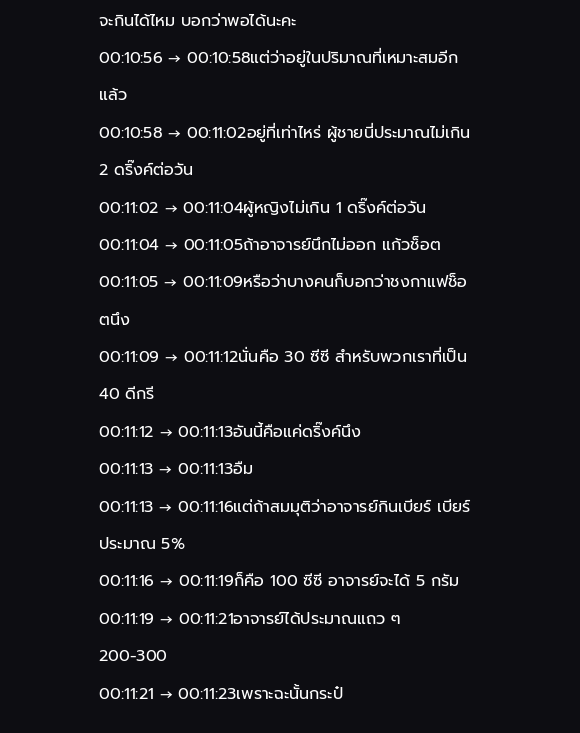จะกินได้ไหม บอกว่าพอได้นะคะ
00:10:56 → 00:10:58แต่ว่าอยู่ในปริมาณที่เหมาะสมอีกแล้ว
00:10:58 → 00:11:02อยู่ที่เท่าไหร่ ผู้ชายนี่ประมาณไม่เกิน 2 ดริ๊งค์ต่อวัน
00:11:02 → 00:11:04ผู้หญิงไม่เกิน 1 ดริ๊งค์ต่อวัน
00:11:04 → 00:11:05ถ้าอาจารย์นึกไม่ออก แก้วช็อต
00:11:05 → 00:11:09หรือว่าบางคนก็บอกว่าชงกาแฟช็อตนึง
00:11:09 → 00:11:12นั่นคือ 30 ซีซี สำหรับพวกเราที่เป็น 40 ดีกรี
00:11:12 → 00:11:13อันนี้คือแค่ดริ๊งค์นึง
00:11:13 → 00:11:13อืม
00:11:13 → 00:11:16แต่ถ้าสมมุติว่าอาจารย์กินเบียร์ เบียร์ประมาณ 5%
00:11:16 → 00:11:19ก็คือ 100 ซีซี อาจารย์จะได้ 5 กรัม
00:11:19 → 00:11:21อาจารย์ได้ประมาณแถว ๆ 200-300
00:11:21 → 00:11:23เพราะฉะนั้นกระป๋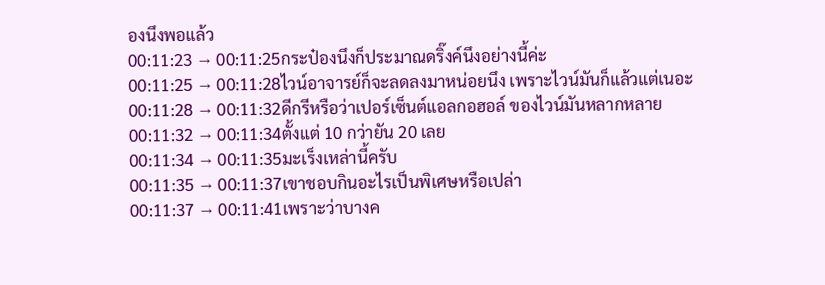องนึงพอแล้ว
00:11:23 → 00:11:25กระป๋องนึงก็ประมาณดริ๊งค์นึงอย่างนี้ค่ะ
00:11:25 → 00:11:28ไวน์อาจารย์ก็จะลดลงมาหน่อยนึง เพราะไวน์มันก็แล้วแต่เนอะ
00:11:28 → 00:11:32ดีกรีหรือว่าเปอร์เซ็นต์แอลกอฮอล์ ของไวน์มันหลากหลาย
00:11:32 → 00:11:34ตั้งแต่ 10 กว่ายัน 20 เลย
00:11:34 → 00:11:35มะเร็งเหล่านี้ครับ
00:11:35 → 00:11:37เขาชอบกินอะไรเป็นพิเศษหรือเปล่า
00:11:37 → 00:11:41เพราะว่าบางค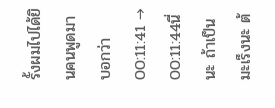รั้งผมไปได้ยินคนพูดมาบอกว่า
00:11:41 → 00:11:44นี่นะ ถ้าเป็นมะเร็งนะ ต้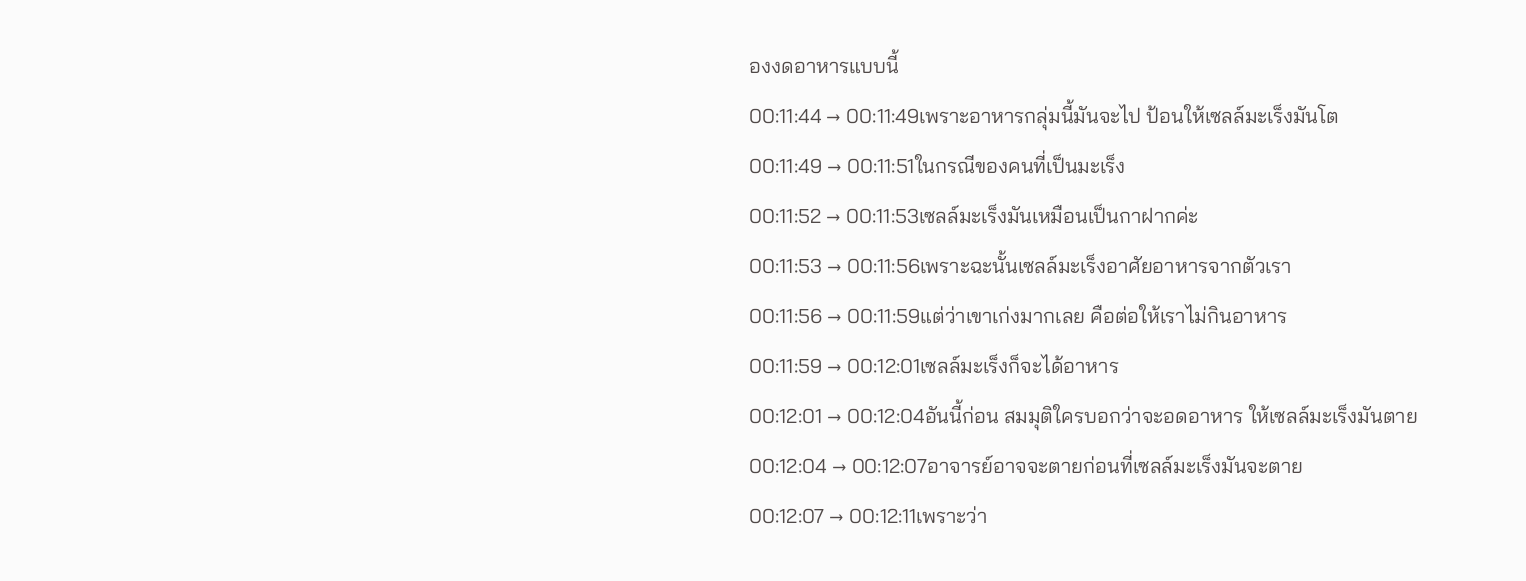องงดอาหารแบบนี้
00:11:44 → 00:11:49เพราะอาหารกลุ่มนี้มันจะไป ป้อนให้เซลล์มะเร็งมันโต
00:11:49 → 00:11:51ในกรณีของคนที่เป็นมะเร็ง
00:11:52 → 00:11:53เซลล์มะเร็งมันเหมือนเป็นกาฝากค่ะ
00:11:53 → 00:11:56เพราะฉะนั้นเซลล์มะเร็งอาศัยอาหารจากตัวเรา
00:11:56 → 00:11:59แต่ว่าเขาเก่งมากเลย คือต่อให้เราไม่กินอาหาร
00:11:59 → 00:12:01เซลล์มะเร็งก็จะได้อาหาร
00:12:01 → 00:12:04อันนี้ก่อน สมมุติใครบอกว่าจะอดอาหาร ให้เซลล์มะเร็งมันตาย
00:12:04 → 00:12:07อาจารย์อาจจะตายก่อนที่เซลล์มะเร็งมันจะตาย
00:12:07 → 00:12:11เพราะว่า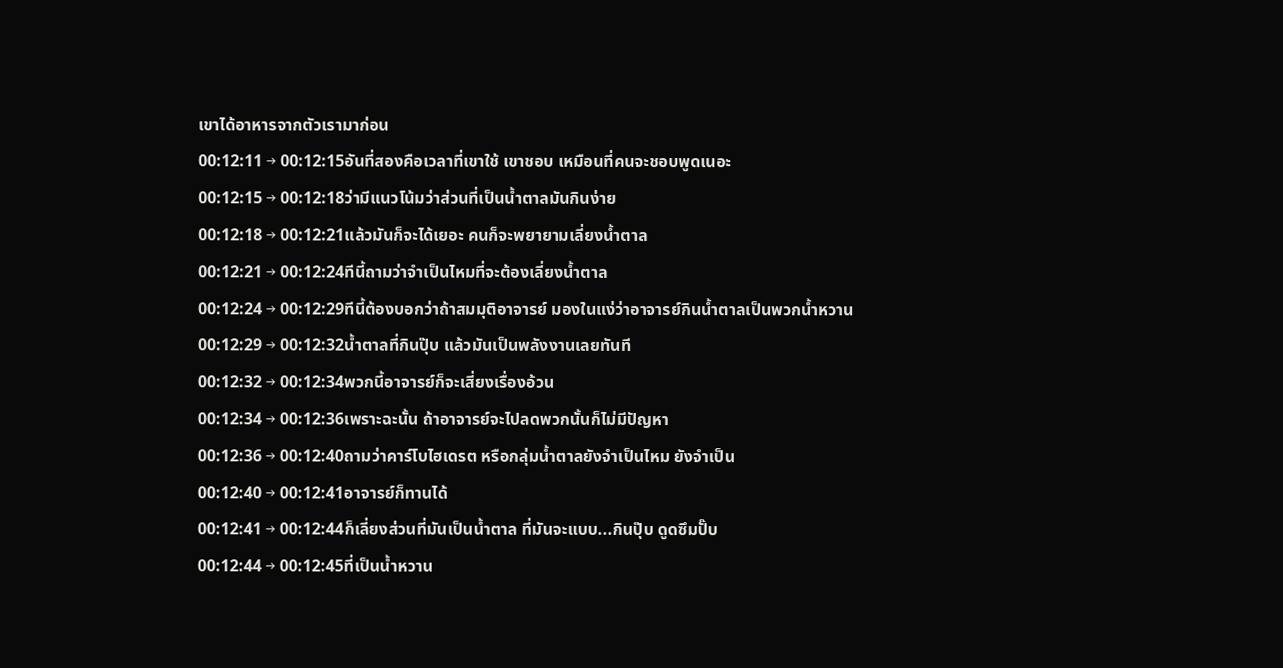เขาได้อาหารจากตัวเรามาก่อน
00:12:11 → 00:12:15อันที่สองคือเวลาที่เขาใช้ เขาชอบ เหมือนที่คนจะชอบพูดเนอะ
00:12:15 → 00:12:18ว่ามีแนวโน้มว่าส่วนที่เป็นน้ำตาลมันกินง่าย
00:12:18 → 00:12:21แล้วมันก็จะได้เยอะ คนก็จะพยายามเลี่ยงน้ำตาล
00:12:21 → 00:12:24ทีนี้ถามว่าจำเป็นไหมที่จะต้องเลี่ยงน้ำตาล
00:12:24 → 00:12:29ทีนี้ต้องบอกว่าถ้าสมมุติอาจารย์ มองในแง่ว่าอาจารย์กินน้ำตาลเป็นพวกน้ำหวาน
00:12:29 → 00:12:32น้ำตาลที่กินปุ๊บ แล้วมันเป็นพลังงานเลยทันที
00:12:32 → 00:12:34พวกนี้อาจารย์ก็จะเสี่ยงเรื่องอ้วน
00:12:34 → 00:12:36เพราะฉะนั้น ถ้าอาจารย์จะไปลดพวกนั้นก็ไม่มีปัญหา
00:12:36 → 00:12:40ถามว่าคาร์โบไฮเดรต หรือกลุ่มน้ำตาลยังจำเป็นไหม ยังจำเป็น
00:12:40 → 00:12:41อาจารย์ก็ทานได้
00:12:41 → 00:12:44ก็เลี่ยงส่วนที่มันเป็นน้ำตาล ที่มันจะแบบ...กินปุ๊บ ดูดซึมปั๊บ
00:12:44 → 00:12:45ที่เป็นน้ำหวาน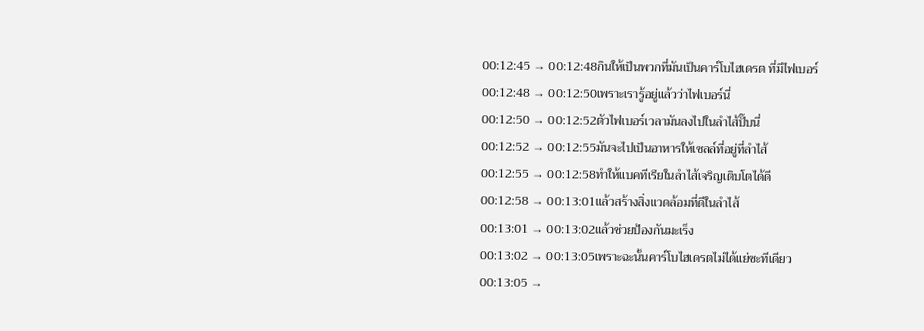00:12:45 → 00:12:48กินให้เป็นพวกที่มันเป็นคาร์โบไฮเดรต ที่มีไฟเบอร์
00:12:48 → 00:12:50เพราะเรารู้อยู่แล้วว่าไฟเบอร์นี่
00:12:50 → 00:12:52ตัวไฟเบอร์เวลามันลงไปในลำไส้ปั๊บนี่
00:12:52 → 00:12:55มันจะไปเป็นอาหารให้เซลล์ที่อยู่ที่ลำไส้
00:12:55 → 00:12:58ทำให้แบคทีเรียในลำไส้เจริญเติบโตได้ดี
00:12:58 → 00:13:01แล้วสร้างสิ่งแวดล้อมที่ดีในลำไส้
00:13:01 → 00:13:02แล้วช่วยป้องกันมะเร็ง
00:13:02 → 00:13:05เพราะฉะนั้นคาร์โบไฮเดรตไม่ได้แย่ซะทีเดียว
00:13:05 →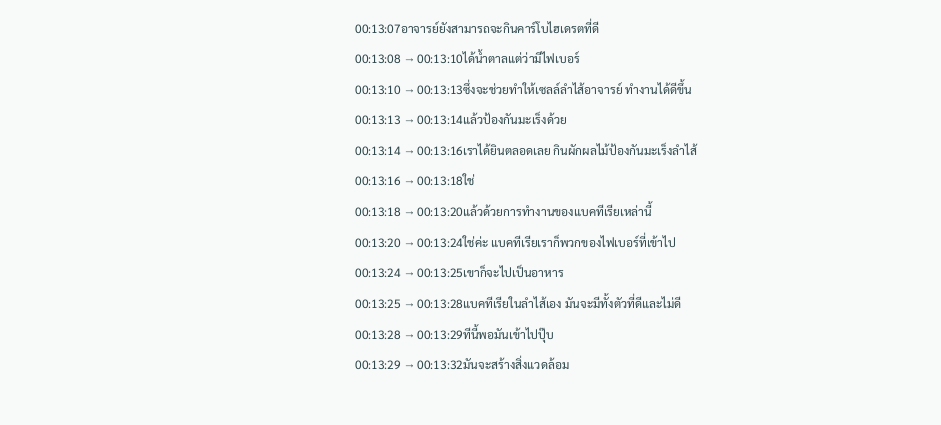00:13:07อาจารย์ยังสามารถจะกินคาร์โบไฮเดรตที่ดี
00:13:08 → 00:13:10ได้น้ำตาลแต่ว่ามีไฟเบอร์
00:13:10 → 00:13:13ซึ่งจะช่วยทำให้เซลล์ลำไส้อาจารย์ ทำงานได้ดีขึ้น
00:13:13 → 00:13:14แล้วป้องกันมะเร็งด้วย
00:13:14 → 00:13:16เราได้ยินตลอดเลย กินผักผลไม้ป้องกันมะเร็งลำไส้
00:13:16 → 00:13:18ใช่
00:13:18 → 00:13:20แล้วด้วยการทำงานของแบคทีเรียเหล่านี้
00:13:20 → 00:13:24ใช่ค่ะ แบคทีเรียเราก็พวกของไฟเบอร์ที่เข้าไป
00:13:24 → 00:13:25เขาก็จะไปเป็นอาหาร
00:13:25 → 00:13:28แบคทีเรียในลำไส้เอง มันจะมีทั้งตัวที่ดีและไม่ดี
00:13:28 → 00:13:29ทีนี้พอมันเข้าไปปุ๊บ
00:13:29 → 00:13:32มันจะสร้างสิ่งแวดล้อม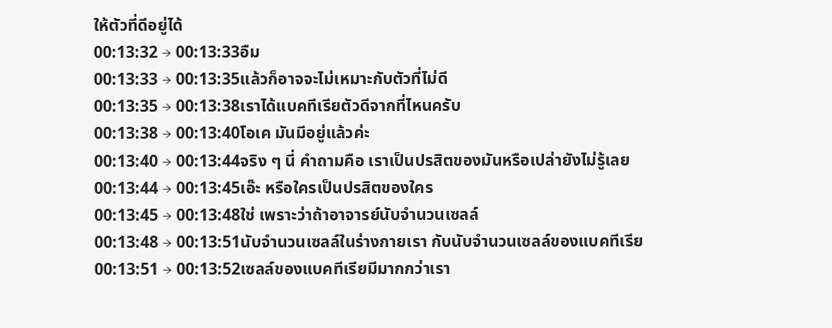ให้ตัวที่ดีอยู่ได้
00:13:32 → 00:13:33อืม
00:13:33 → 00:13:35แล้วก็อาจจะไม่เหมาะกับตัวที่ไม่ดี
00:13:35 → 00:13:38เราได้แบคทีเรียตัวดีจากที่ไหนครับ
00:13:38 → 00:13:40โอเค มันมีอยู่แล้วค่ะ
00:13:40 → 00:13:44จริง ๆ นี่ คำถามคือ เราเป็นปรสิตของมันหรือเปล่ายังไม่รู้เลย
00:13:44 → 00:13:45เอ๊ะ หรือใครเป็นปรสิตของใคร
00:13:45 → 00:13:48ใช่ เพราะว่าถ้าอาจารย์นับจํานวนเซลล์
00:13:48 → 00:13:51นับจํานวนเซลล์ในร่างกายเรา กับนับจํานวนเซลล์ของแบคทีเรีย
00:13:51 → 00:13:52เซลล์ของแบคทีเรียมีมากกว่าเรา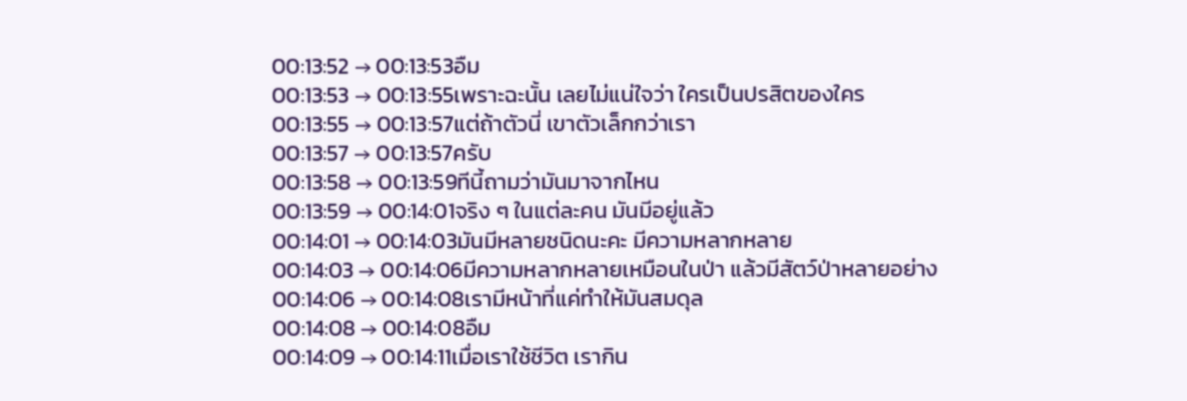00:13:52 → 00:13:53อืม
00:13:53 → 00:13:55เพราะฉะนั้น เลยไม่แน่ใจว่า ใครเป็นปรสิตของใคร
00:13:55 → 00:13:57แต่ถ้าตัวนี่ เขาตัวเล็กกว่าเรา
00:13:57 → 00:13:57ครับ
00:13:58 → 00:13:59ทีนี้ถามว่ามันมาจากไหน
00:13:59 → 00:14:01จริง ๆ ในแต่ละคน มันมีอยู่แล้ว
00:14:01 → 00:14:03มันมีหลายชนิดนะคะ มีความหลากหลาย
00:14:03 → 00:14:06มีความหลากหลายเหมือนในป่า แล้วมีสัตว์ป่าหลายอย่าง
00:14:06 → 00:14:08เรามีหน้าที่แค่ทำให้มันสมดุล
00:14:08 → 00:14:08อืม
00:14:09 → 00:14:11เมื่อเราใช้ชีวิต เรากิน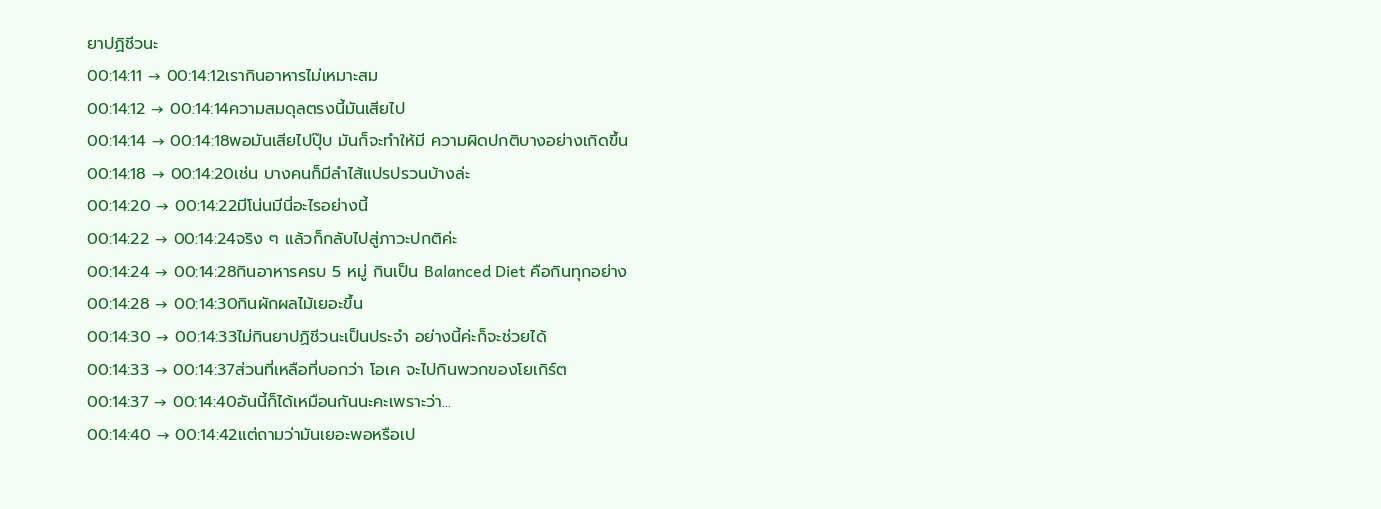ยาปฏิชีวนะ
00:14:11 → 00:14:12เรากินอาหารไม่เหมาะสม
00:14:12 → 00:14:14ความสมดุลตรงนี้มันเสียไป
00:14:14 → 00:14:18พอมันเสียไปปุ๊บ มันก็จะทำให้มี ความผิดปกติบางอย่างเกิดขึ้น
00:14:18 → 00:14:20เช่น บางคนก็มีลำไส้แปรปรวนบ้างล่ะ
00:14:20 → 00:14:22มีโน่นมีนี่อะไรอย่างนี้
00:14:22 → 00:14:24จริง ๆ แล้วก็กลับไปสู่ภาวะปกติค่ะ
00:14:24 → 00:14:28กินอาหารครบ 5 หมู่ กินเป็น Balanced Diet คือกินทุกอย่าง
00:14:28 → 00:14:30กินผักผลไม้เยอะขึ้น
00:14:30 → 00:14:33ไม่กินยาปฏิชีวนะเป็นประจำ อย่างนี้ค่ะก็จะช่วยได้
00:14:33 → 00:14:37ส่วนที่เหลือที่บอกว่า โอเค จะไปกินพวกของโยเกิร์ต
00:14:37 → 00:14:40อันนี้ก็ได้เหมือนกันนะคะเพราะว่า...
00:14:40 → 00:14:42แต่ถามว่ามันเยอะพอหรือเป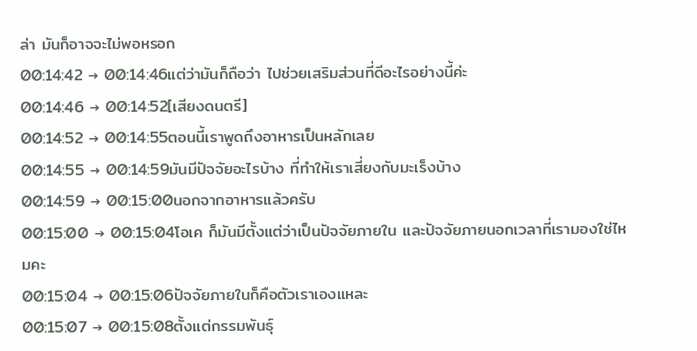ล่า มันก็อาจจะไม่พอหรอก
00:14:42 → 00:14:46แต่ว่ามันก็ถือว่า ไปช่วยเสริมส่วนที่ดีอะไรอย่างนี้ค่ะ
00:14:46 → 00:14:52[เสียงดนตรี]
00:14:52 → 00:14:55ตอนนี้เราพูดถึงอาหารเป็นหลักเลย
00:14:55 → 00:14:59มันมีปัจจัยอะไรบ้าง ที่ทำให้เราเสี่ยงกับมะเร็งบ้าง
00:14:59 → 00:15:00นอกจากอาหารแล้วครับ
00:15:00 → 00:15:04โอเค ก็มันมีตั้งแต่ว่าเป็นปัจจัยภายใน และปัจจัยภายนอกเวลาที่เรามองใช่ไหมคะ
00:15:04 → 00:15:06ปัจจัยภายในก็คือตัวเราเองแหละ
00:15:07 → 00:15:08ตั้งแต่กรรมพันธุ์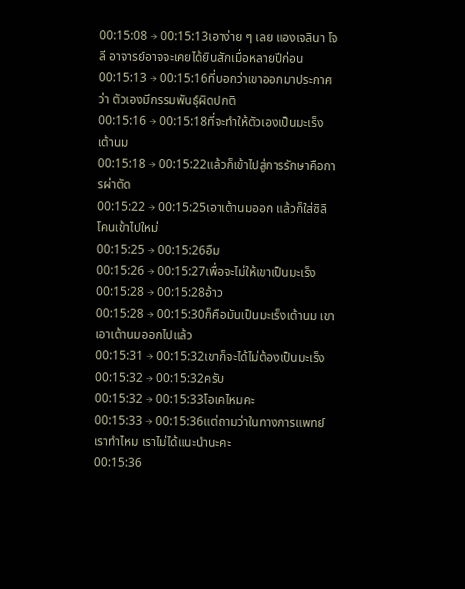00:15:08 → 00:15:13เอาง่าย ๆ เลย แองเจลินา โจลี อาจารย์อาจจะเคยได้ยินสักเมื่อหลายปีก่อน
00:15:13 → 00:15:16ที่บอกว่าเขาออกมาประกาศว่า ตัวเองมีกรรมพันธุ์ผิดปกติ
00:15:16 → 00:15:18ที่จะทำให้ตัวเองเป็นมะเร็งเต้านม
00:15:18 → 00:15:22แล้วก็เข้าไปสู่การรักษาคือการผ่าตัด
00:15:22 → 00:15:25เอาเต้านมออก แล้วก็ใส่ซิลิโคนเข้าไปใหม่
00:15:25 → 00:15:26อืม
00:15:26 → 00:15:27เพื่อจะไม่ให้เขาเป็นมะเร็ง
00:15:28 → 00:15:28อ้าว
00:15:28 → 00:15:30ก็คือมันเป็นมะเร็งเต้านม เขาเอาเต้านมออกไปแล้ว
00:15:31 → 00:15:32เขาก็จะได้ไม่ต้องเป็นมะเร็ง
00:15:32 → 00:15:32ครับ
00:15:32 → 00:15:33โอเคไหมคะ
00:15:33 → 00:15:36แต่ถามว่าในทางการแพทย์เราทำไหม เราไม่ได้แนะนำนะคะ
00:15:36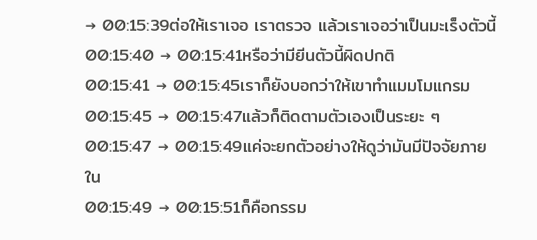→ 00:15:39ต่อให้เราเจอ เราตรวจ แล้วเราเจอว่าเป็นมะเร็งตัวนี้
00:15:40 → 00:15:41หรือว่ามียีนตัวนี้ผิดปกติ
00:15:41 → 00:15:45เราก็ยังบอกว่าให้เขาทำแมมโมแกรม
00:15:45 → 00:15:47แล้วก็ติดตามตัวเองเป็นระยะ ๆ
00:15:47 → 00:15:49แค่จะยกตัวอย่างให้ดูว่ามันมีปัจจัยภายใน
00:15:49 → 00:15:51ก็คือกรรม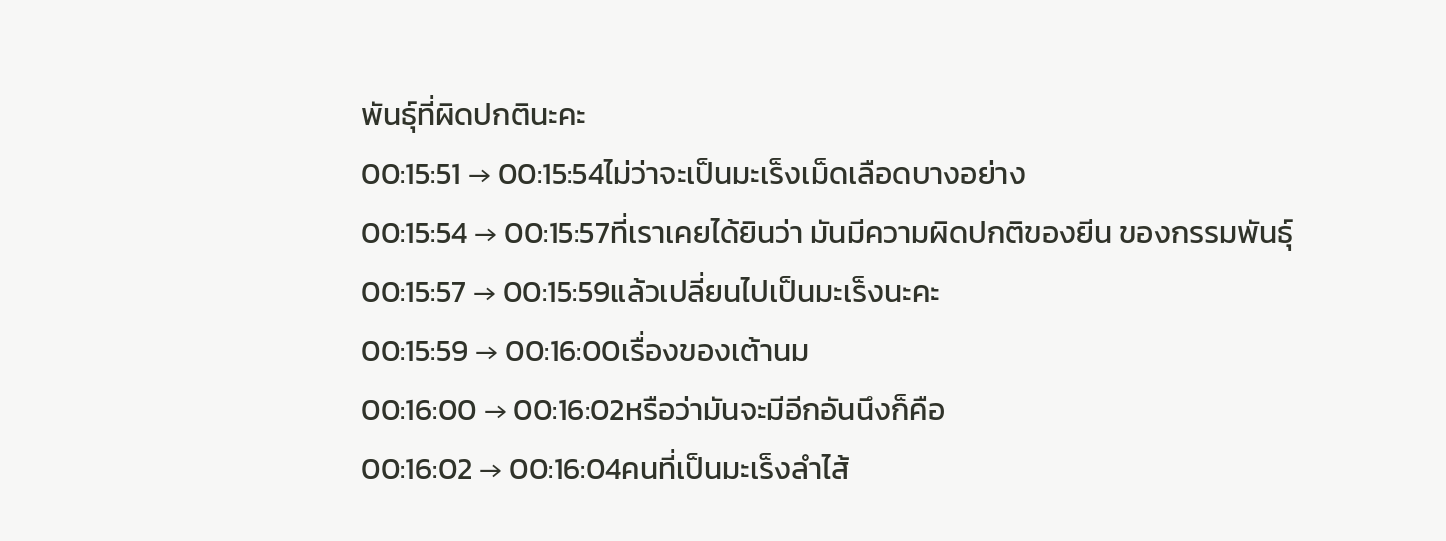พันธุ์ที่ผิดปกตินะคะ
00:15:51 → 00:15:54ไม่ว่าจะเป็นมะเร็งเม็ดเลือดบางอย่าง
00:15:54 → 00:15:57ที่เราเคยได้ยินว่า มันมีความผิดปกติของยีน ของกรรมพันธุ์
00:15:57 → 00:15:59แล้วเปลี่ยนไปเป็นมะเร็งนะคะ
00:15:59 → 00:16:00เรื่องของเต้านม
00:16:00 → 00:16:02หรือว่ามันจะมีอีกอันนึงก็คือ
00:16:02 → 00:16:04คนที่เป็นมะเร็งลำไส้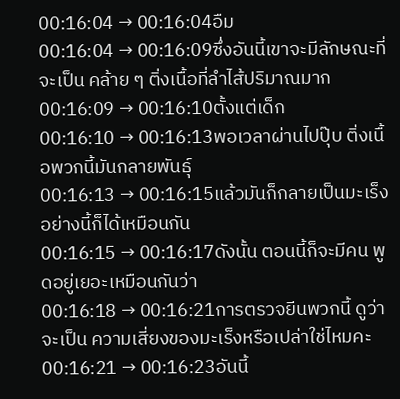00:16:04 → 00:16:04อืม
00:16:04 → 00:16:09ซึ่งอันนี้เขาจะมีลักษณะที่จะเป็น คล้าย ๆ ติ่งเนื้อที่ลำไส้ปริมาณมาก
00:16:09 → 00:16:10ตั้งแต่เด็ก
00:16:10 → 00:16:13พอเวลาผ่านไปปุ๊บ ติ่งเนื้อพวกนี้มันกลายพันธุ์
00:16:13 → 00:16:15แล้วมันก็กลายเป็นมะเร็ง อย่างนี้ก็ได้เหมือนกัน
00:16:15 → 00:16:17ดังนั้น ตอนนี้ก็จะมีคน พูดอยู่เยอะเหมือนกันว่า
00:16:18 → 00:16:21การตรวจยีนพวกนี้ ดูว่าจะเป็น ความเสี่ยงของมะเร็งหรือเปล่าใช่ไหมคะ
00:16:21 → 00:16:23อันนี้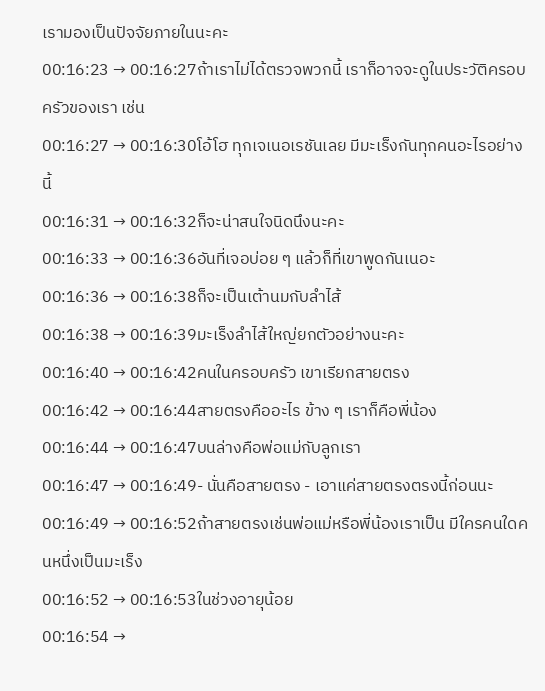เรามองเป็นปัจจัยภายในนะคะ
00:16:23 → 00:16:27ถ้าเราไม่ได้ตรวจพวกนี้ เราก็อาจจะดูในประวัติครอบครัวของเรา เช่น
00:16:27 → 00:16:30โอ้โฮ ทุกเจเนอเรชันเลย มีมะเร็งกันทุกคนอะไรอย่างนี้
00:16:31 → 00:16:32ก็จะน่าสนใจนิดนึงนะคะ
00:16:33 → 00:16:36อันที่เจอบ่อย ๆ แล้วก็ที่เขาพูดกันเนอะ
00:16:36 → 00:16:38ก็จะเป็นเต้านมกับลำไส้
00:16:38 → 00:16:39มะเร็งลำไส้ใหญ่ยกตัวอย่างนะคะ
00:16:40 → 00:16:42คนในครอบครัว เขาเรียกสายตรง
00:16:42 → 00:16:44สายตรงคืออะไร ข้าง ๆ เราก็คือพี่น้อง
00:16:44 → 00:16:47บนล่างคือพ่อแม่กับลูกเรา
00:16:47 → 00:16:49- นั่นคือสายตรง - เอาแค่สายตรงตรงนี้ก่อนนะ
00:16:49 → 00:16:52ถ้าสายตรงเช่นพ่อแม่หรือพี่น้องเราเป็น มีใครคนใดคนหนึ่งเป็นมะเร็ง
00:16:52 → 00:16:53ในช่วงอายุน้อย
00:16:54 →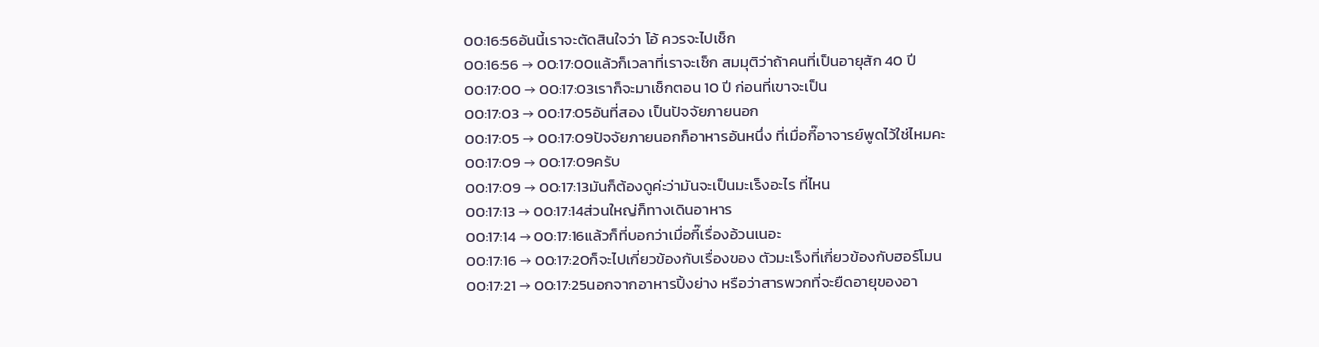00:16:56อันนี้เราจะตัดสินใจว่า โอ้ ควรจะไปเช็ก
00:16:56 → 00:17:00แล้วก็เวลาที่เราจะเช็ก สมมุติว่าถ้าคนที่เป็นอายุสัก 40 ปี
00:17:00 → 00:17:03เราก็จะมาเช็กตอน 10 ปี ก่อนที่เขาจะเป็น
00:17:03 → 00:17:05อันที่สอง เป็นปัจจัยภายนอก
00:17:05 → 00:17:09ปัจจัยภายนอกก็อาหารอันหนึ่ง ที่เมื่อกี๊อาจารย์พูดไว้ใช่ไหมคะ
00:17:09 → 00:17:09ครับ
00:17:09 → 00:17:13มันก็ต้องดูค่ะว่ามันจะเป็นมะเร็งอะไร ที่ไหน
00:17:13 → 00:17:14ส่วนใหญ่ก็ทางเดินอาหาร
00:17:14 → 00:17:16แล้วก็ที่บอกว่าเมื่อกี๊เรื่องอ้วนเนอะ
00:17:16 → 00:17:20ก็จะไปเกี่ยวข้องกับเรื่องของ ตัวมะเร็งที่เกี่ยวข้องกับฮอร์โมน
00:17:21 → 00:17:25นอกจากอาหารปิ้งย่าง หรือว่าสารพวกที่จะยืดอายุของอา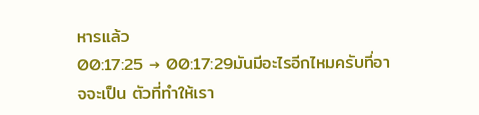หารแล้ว
00:17:25 → 00:17:29มันมีอะไรอีกไหมครับที่อาจจะเป็น ตัวที่ทำให้เรา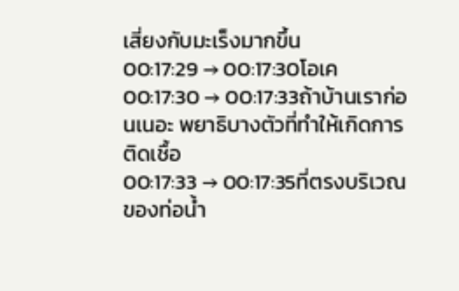เสี่ยงกับมะเร็งมากขึ้น
00:17:29 → 00:17:30โอเค
00:17:30 → 00:17:33ถ้าบ้านเราก่อนเนอะ พยาธิบางตัวที่ทำให้เกิดการติดเชื้อ
00:17:33 → 00:17:35ที่ตรงบริเวณของท่อน้ำ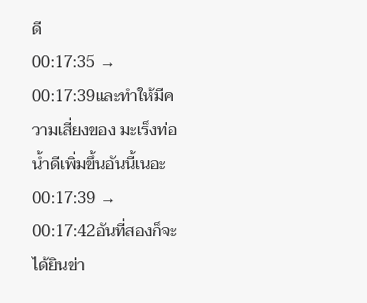ดี
00:17:35 → 00:17:39และทำให้มีความเสี่ยงของ มะเร็งท่อน้ำดีเพิ่มขึ้นอันนี้เนอะ
00:17:39 → 00:17:42อันที่สองก็จะได้ยินข่า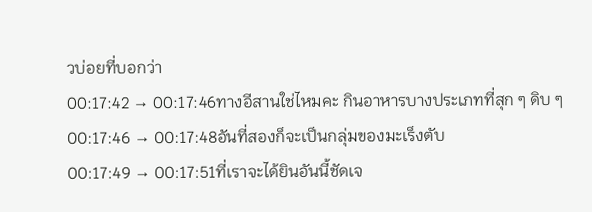วบ่อยที่บอกว่า
00:17:42 → 00:17:46ทางอีสานใช่ไหมคะ กินอาหารบางประเภทที่สุก ๆ ดิบ ๆ
00:17:46 → 00:17:48อันที่สองก็จะเป็นกลุ่มของมะเร็งตับ
00:17:49 → 00:17:51ที่เราจะได้ยินอันนี้ชัดเจ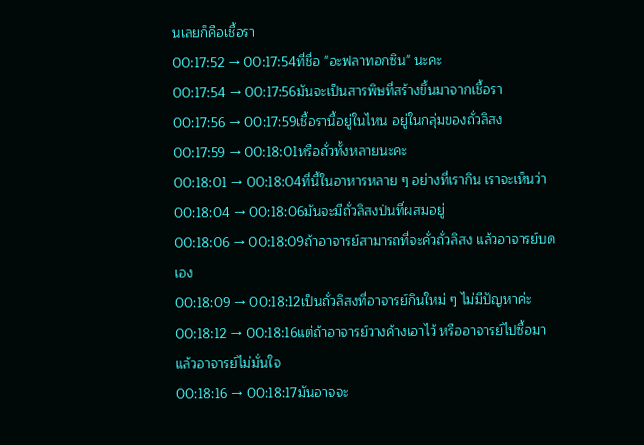นเลยก็คือเชื้อรา
00:17:52 → 00:17:54ที่ชื่อ "อะฟลาทอกซิน" นะคะ
00:17:54 → 00:17:56มันจะเป็นสารพิษที่สร้างขึ้นมาจากเชื้อรา
00:17:56 → 00:17:59เชื้อรานี้อยู่ในไหน อยู่ในกลุ่มของถั่วลิสง
00:17:59 → 00:18:01หรือถั่วทั้งหลายนะคะ
00:18:01 → 00:18:04ที่นี้ในอาหารหลาย ๆ อย่างที่เรากิน เราจะเห็นว่า
00:18:04 → 00:18:06มันจะมีถั่วลิสงป่นที่ผสมอยู่
00:18:06 → 00:18:09ถ้าอาจารย์สามารถที่จะคั่วถั่วลิสง แล้วอาจารย์บดเอง
00:18:09 → 00:18:12เป็นถั่วลิสงที่อาจารย์กินใหม่ ๆ ไม่มีปัญหาค่ะ
00:18:12 → 00:18:16แต่ถ้าอาจารย์วางค้างเอาไว้ หรืออาจารย์ไปซื้อมาแล้วอาจารย์ไม่มั่นใจ
00:18:16 → 00:18:17มันอาจจะ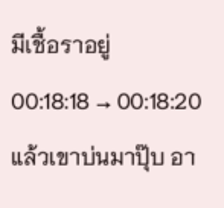มีเชื้อราอยู่
00:18:18 → 00:18:20แล้วเขาบ่นมาปุ๊บ อา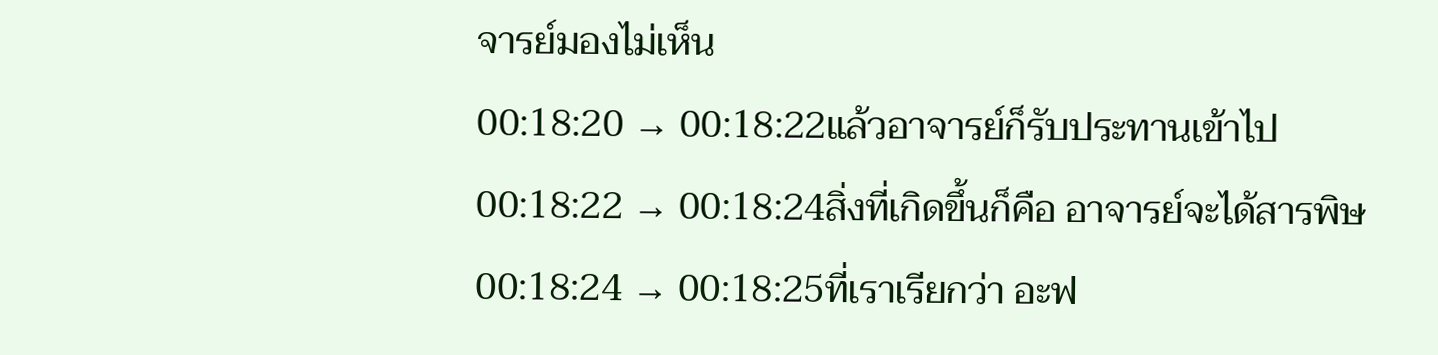จารย์มองไม่เห็น
00:18:20 → 00:18:22แล้วอาจารย์ก็รับประทานเข้าไป
00:18:22 → 00:18:24สิ่งที่เกิดขึ้นก็คือ อาจารย์จะได้สารพิษ
00:18:24 → 00:18:25ที่เราเรียกว่า อะฟ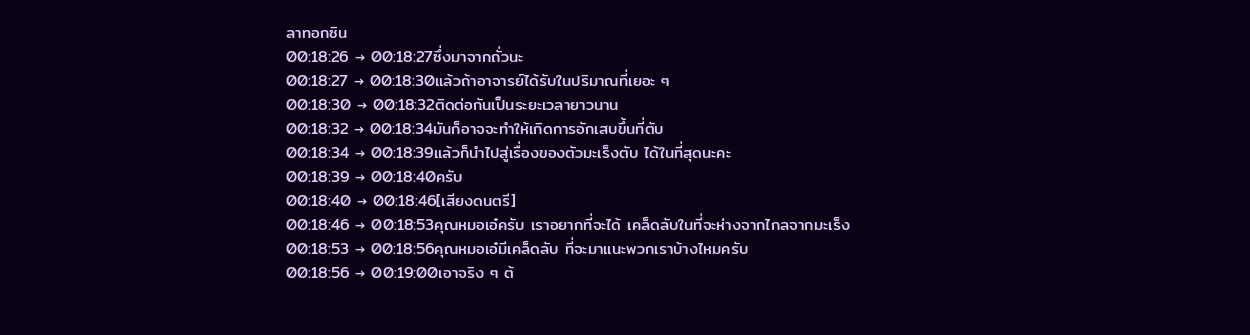ลาทอกซิน
00:18:26 → 00:18:27ซึ่งมาจากถั่วนะ
00:18:27 → 00:18:30แล้วถ้าอาจารย์ได้รับในปริมาณที่เยอะ ๆ
00:18:30 → 00:18:32ติดต่อกันเป็นระยะเวลายาวนาน
00:18:32 → 00:18:34มันก็อาจจะทำให้เกิดการอักเสบขึ้นที่ตับ
00:18:34 → 00:18:39แล้วก็นำไปสู่เรื่องของตัวมะเร็งตับ ได้ในที่สุดนะคะ
00:18:39 → 00:18:40ครับ
00:18:40 → 00:18:46[เสียงดนตรี]
00:18:46 → 00:18:53คุณหมอเอ๋ครับ เราอยากที่จะได้ เคล็ดลับในที่จะห่างจากไกลจากมะเร็ง
00:18:53 → 00:18:56คุณหมอเอ๋มีเคล็ดลับ ที่จะมาแนะพวกเราบ้างไหมครับ
00:18:56 → 00:19:00เอาจริง ๆ ต้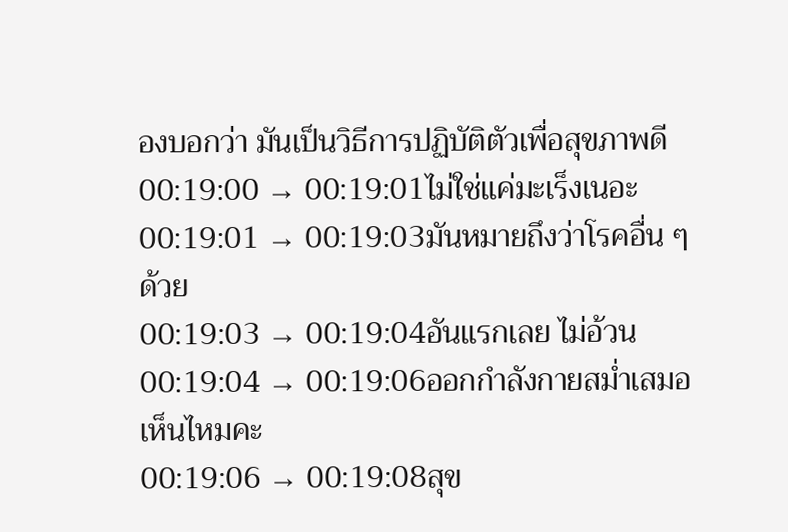องบอกว่า มันเป็นวิธีการปฏิบัติตัวเพื่อสุขภาพดี
00:19:00 → 00:19:01ไม่ใช่แค่มะเร็งเนอะ
00:19:01 → 00:19:03มันหมายถึงว่าโรคอื่น ๆ ด้วย
00:19:03 → 00:19:04อันแรกเลย ไม่อ้วน
00:19:04 → 00:19:06ออกกำลังกายสม่ำเสมอเห็นไหมคะ
00:19:06 → 00:19:08สุข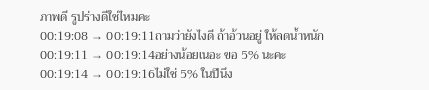ภาพดี รูปร่างดีใช่ไหมคะ
00:19:08 → 00:19:11ถามว่ายังไงดี ถ้าอ้วนอยู่ ให้ลดน้ำหนัก
00:19:11 → 00:19:14อย่างน้อยเนอะ ขอ 5% นะคะ
00:19:14 → 00:19:16ไม่ใช่ 5% ในปีนึง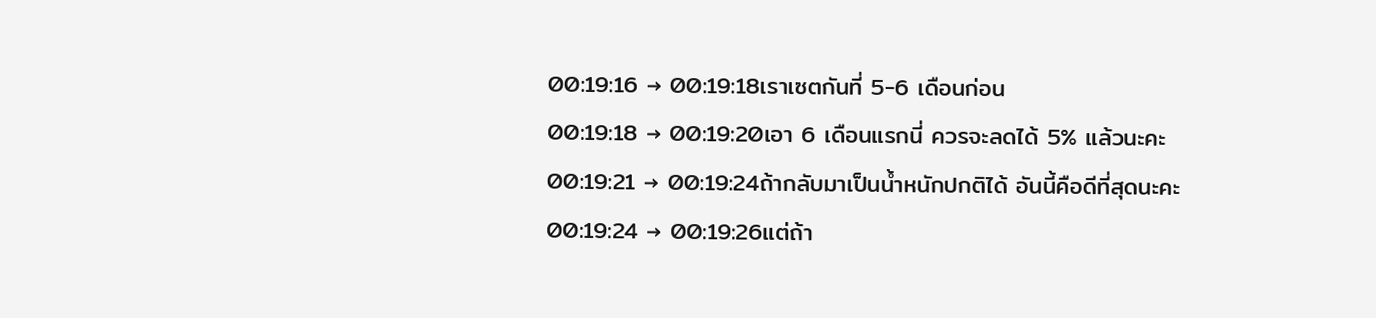00:19:16 → 00:19:18เราเซตกันที่ 5-6 เดือนก่อน
00:19:18 → 00:19:20เอา 6 เดือนแรกนี่ ควรจะลดได้ 5% แล้วนะคะ
00:19:21 → 00:19:24ถ้ากลับมาเป็นน้ำหนักปกติได้ อันนี้คือดีที่สุดนะคะ
00:19:24 → 00:19:26แต่ถ้า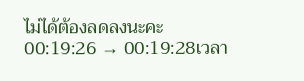ไม่ได้ต้องลดลงนะคะ
00:19:26 → 00:19:28เวลา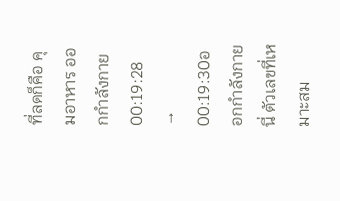ที่ลดก็คือ คุมอาหาร ออกกำลังกาย
00:19:28 → 00:19:30ออกกำลังกายนี่ ตัวเลขที่เหมาะสม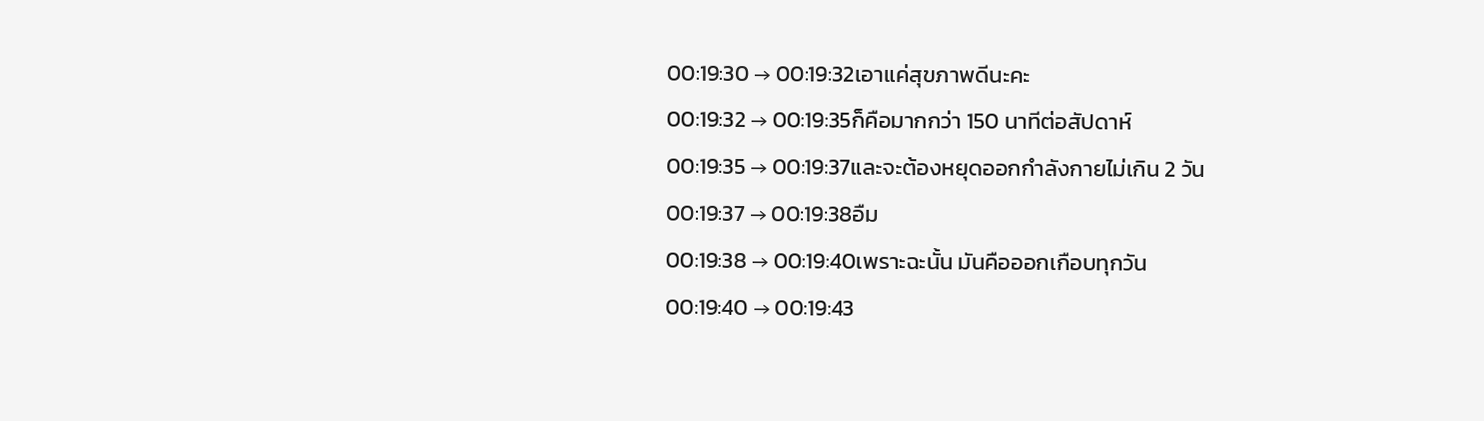00:19:30 → 00:19:32เอาแค่สุขภาพดีนะคะ
00:19:32 → 00:19:35ก็คือมากกว่า 150 นาทีต่อสัปดาห์
00:19:35 → 00:19:37และจะต้องหยุดออกกำลังกายไม่เกิน 2 วัน
00:19:37 → 00:19:38อืม
00:19:38 → 00:19:40เพราะฉะนั้น มันคือออกเกือบทุกวัน
00:19:40 → 00:19:43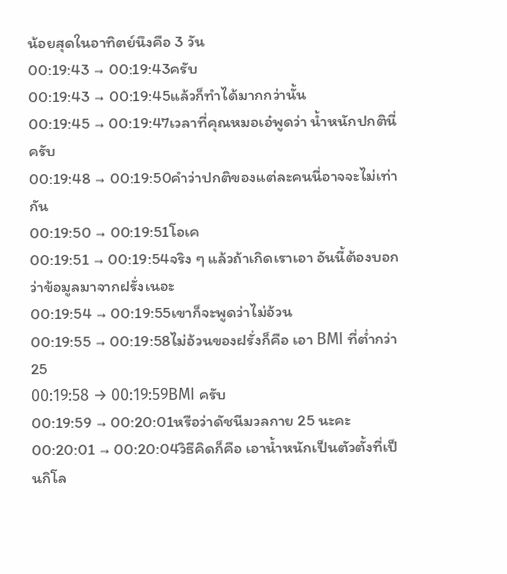น้อยสุดในอาทิตย์นึงคือ 3 วัน
00:19:43 → 00:19:43ครับ
00:19:43 → 00:19:45แล้วก็ทำได้มากกว่านั้น
00:19:45 → 00:19:47เวลาที่คุณหมอเอ๋พูดว่า น้ำหนักปกตินี่ครับ
00:19:48 → 00:19:50คำว่าปกติของแต่ละคนนี่อาจจะไม่เท่ากัน
00:19:50 → 00:19:51โอเค
00:19:51 → 00:19:54จริง ๆ แล้วถ้าเกิดเราเอา อันนี้ต้องบอกว่าข้อมูลมาจากฝรั่งเนอะ
00:19:54 → 00:19:55เขาก็จะพูดว่าไม่อ้วน
00:19:55 → 00:19:58ไม่อ้วนของฝรั่งก็คือ เอา BMI ที่ต่ำกว่า 25
00:19:58 → 00:19:59BMI ครับ
00:19:59 → 00:20:01หรือว่าดัชนีมวลกาย 25 นะคะ
00:20:01 → 00:20:04วิธีคิดก็คือ เอาน้ำหนักเป็นตัวตั้งที่เป็นกิโล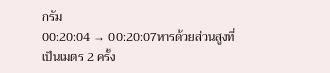กรัม
00:20:04 → 00:20:07หารด้วยส่วนสูงที่เป็นเมตร 2 ครั้ง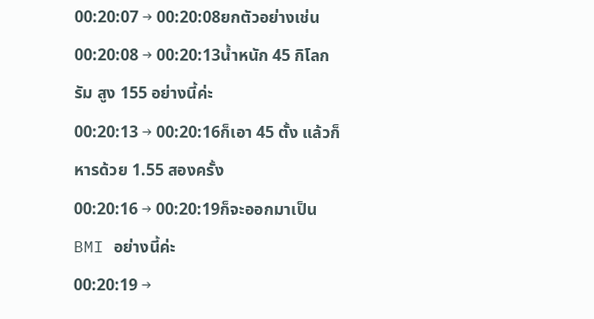00:20:07 → 00:20:08ยกตัวอย่างเช่น
00:20:08 → 00:20:13น้ำหนัก 45 กิโลกรัม สูง 155 อย่างนี้ค่ะ
00:20:13 → 00:20:16ก็เอา 45 ตั้ง แล้วก็หารด้วย 1.55 สองครั้ง
00:20:16 → 00:20:19ก็จะออกมาเป็น BMI อย่างนี้ค่ะ
00:20:19 →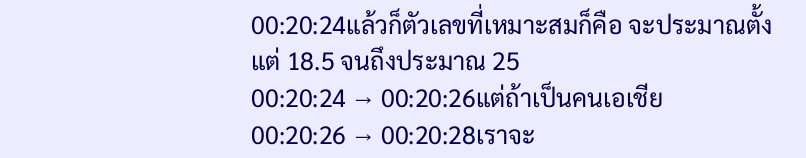00:20:24แล้วก็ตัวเลขที่เหมาะสมก็คือ จะประมาณตั้งแต่ 18.5 จนถึงประมาณ 25
00:20:24 → 00:20:26แต่ถ้าเป็นคนเอเชีย
00:20:26 → 00:20:28เราจะ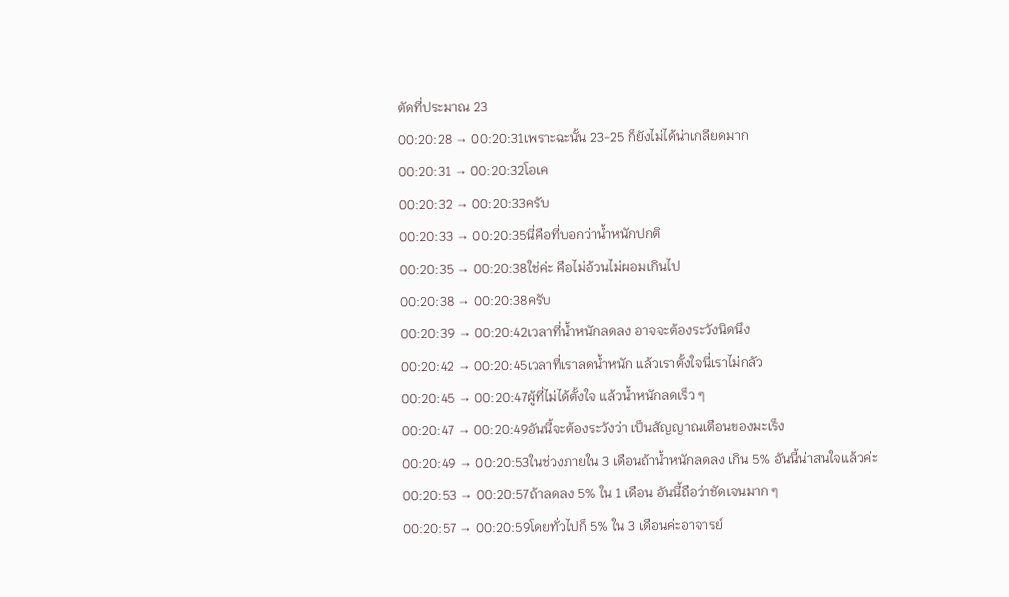ตัดที่ประมาณ 23
00:20:28 → 00:20:31เพราะฉะนั้น 23-25 ก็ยังไม่ได้น่าเกลียดมาก
00:20:31 → 00:20:32โอเค
00:20:32 → 00:20:33ครับ
00:20:33 → 00:20:35นี่คือที่บอกว่าน้ำหนักปกติ
00:20:35 → 00:20:38ใช่ค่ะ คือไม่อ้วนไม่ผอมเกินไป
00:20:38 → 00:20:38ครับ
00:20:39 → 00:20:42เวลาที่น้ำหนักลดลง อาจจะต้องระวังนิดนึง
00:20:42 → 00:20:45เวลาที่เราลดน้ำหนัก แล้วเราตั้งใจนี่เราไม่กลัว
00:20:45 → 00:20:47ผู้ที่ไม่ได้ตั้งใจ แล้วน้ำหนักลดเร็ว ๆ
00:20:47 → 00:20:49อันนี้จะต้องระวังว่า เป็นสัญญาณเตือนของมะเร็ง
00:20:49 → 00:20:53ในช่วงภายใน 3 เดือนถ้าน้ำหนักลดลง เกิน 5% อันนี้น่าสนใจแล้วค่ะ
00:20:53 → 00:20:57ถ้าลดลง 5% ใน 1 เดือน อันนี้ถือว่าชัดเจนมาก ๆ
00:20:57 → 00:20:59โดยทั่วไปก็ 5% ใน 3 เดือนค่ะอาจารย์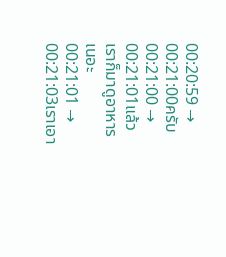00:20:59 → 00:21:00ครับ
00:21:00 → 00:21:01แล้วเราก็มาดูอาหารเนอะ
00:21:01 → 00:21:03เราเอา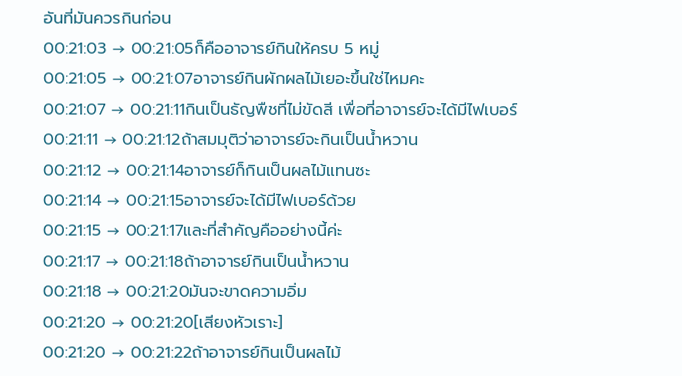อันที่มันควรกินก่อน
00:21:03 → 00:21:05ก็คืออาจารย์กินให้ครบ 5 หมู่
00:21:05 → 00:21:07อาจารย์กินผักผลไม้เยอะขึ้นใช่ไหมคะ
00:21:07 → 00:21:11กินเป็นธัญพืชที่ไม่ขัดสี เพื่อที่อาจารย์จะได้มีไฟเบอร์
00:21:11 → 00:21:12ถ้าสมมุติว่าอาจารย์จะกินเป็นน้ำหวาน
00:21:12 → 00:21:14อาจารย์ก็กินเป็นผลไม้แทนซะ
00:21:14 → 00:21:15อาจารย์จะได้มีไฟเบอร์ด้วย
00:21:15 → 00:21:17และที่สำคัญคืออย่างนี้ค่ะ
00:21:17 → 00:21:18ถ้าอาจารย์กินเป็นน้ำหวาน
00:21:18 → 00:21:20มันจะขาดความอิ่ม
00:21:20 → 00:21:20[เสียงหัวเราะ]
00:21:20 → 00:21:22ถ้าอาจารย์กินเป็นผลไม้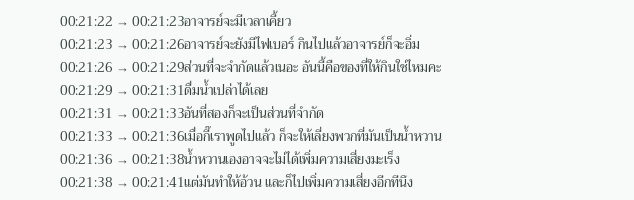00:21:22 → 00:21:23อาจารย์จะมีเวลาเคี้ยว
00:21:23 → 00:21:26อาจารย์จะยังมีไฟเบอร์ กินไปแล้วอาจารย์ก็จะอิ่ม
00:21:26 → 00:21:29ส่วนที่จะจำกัดแล้วเนอะ อันนี้คือของที่ให้กินใช่ไหมคะ
00:21:29 → 00:21:31ดื่มน้ำเปล่าได้เลย
00:21:31 → 00:21:33อันที่สองก็จะเป็นส่วนที่จำกัด
00:21:33 → 00:21:36เมื่อกี๊เราพูดไปแล้ว ก็จะให้เลี่ยงพวกที่มันเป็นน้ำหวาน
00:21:36 → 00:21:38น้ำหวานเองอาจจะไม่ได้เพิ่มความเสี่ยงมะเร็ง
00:21:38 → 00:21:41แต่มันทำให้อ้วน และก็ไปเพิ่มความเสี่ยงอีกทีนึง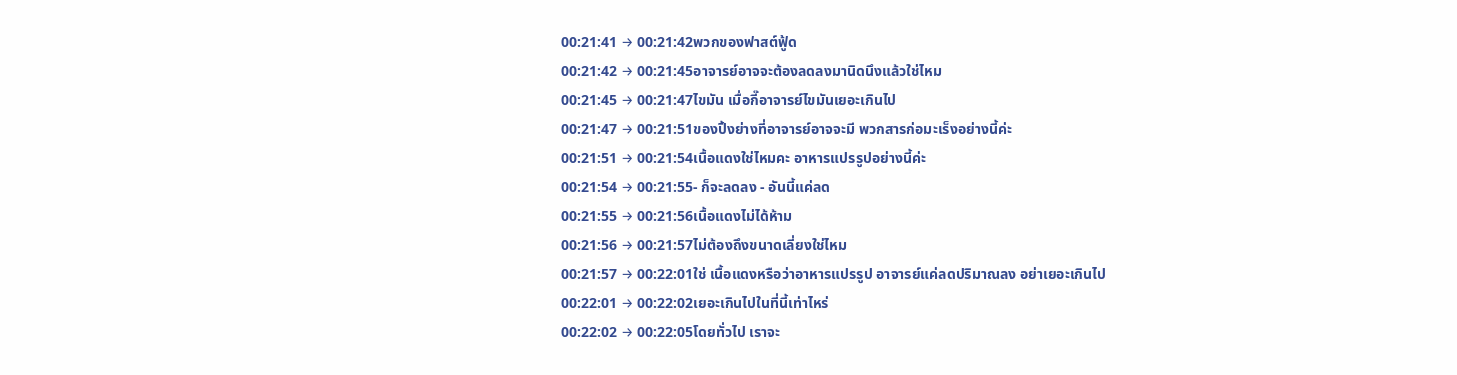00:21:41 → 00:21:42พวกของฟาสต์ฟู้ด
00:21:42 → 00:21:45อาจารย์อาจจะต้องลดลงมานิดนึงแล้วใช่ไหม
00:21:45 → 00:21:47ไขมัน เมื่อกี๊อาจารย์ไขมันเยอะเกินไป
00:21:47 → 00:21:51ของปิ้งย่างที่อาจารย์อาจจะมี พวกสารก่อมะเร็งอย่างนี้ค่ะ
00:21:51 → 00:21:54เนื้อแดงใช่ไหมคะ อาหารแปรรูปอย่างนี้ค่ะ
00:21:54 → 00:21:55- ก็จะลดลง - อันนี้แค่ลด
00:21:55 → 00:21:56เนื้อแดงไม่ได้ห้าม
00:21:56 → 00:21:57ไม่ต้องถึงขนาดเลี่ยงใช่ไหม
00:21:57 → 00:22:01ใช่ เนื้อแดงหรือว่าอาหารแปรรูป อาจารย์แค่ลดปริมาณลง อย่าเยอะเกินไป
00:22:01 → 00:22:02เยอะเกินไปในที่นี้เท่าไหร่
00:22:02 → 00:22:05โดยทั่วไป เราจะ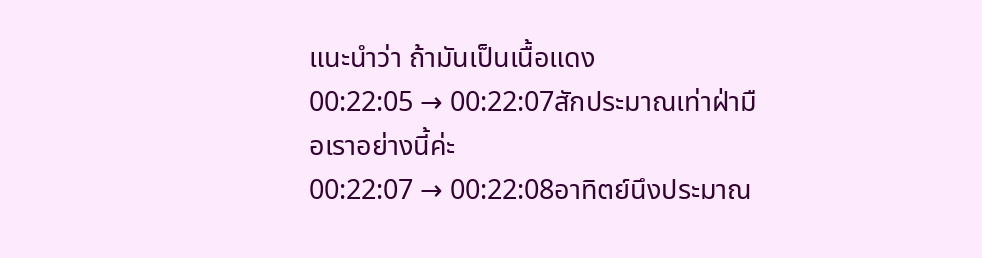แนะนำว่า ถ้ามันเป็นเนื้อแดง
00:22:05 → 00:22:07สักประมาณเท่าฝ่ามือเราอย่างนี้ค่ะ
00:22:07 → 00:22:08อาทิตย์นึงประมาณ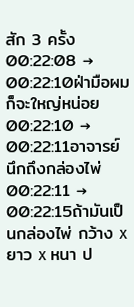สัก 3 ครั้ง
00:22:08 → 00:22:10ฝ่ามือผมก็จะใหญ่หน่อย
00:22:10 → 00:22:11อาจารย์นึกถึงกล่องไพ่
00:22:11 → 00:22:15ถ้ามันเป็นกล่องไพ่ กว้าง x ยาว x หนา ป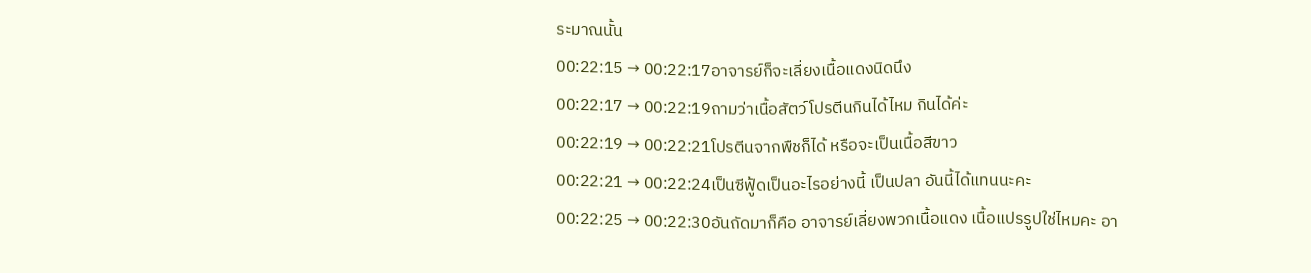ระมาณนั้น
00:22:15 → 00:22:17อาจารย์ก็จะเลี่ยงเนื้อแดงนิดนึง
00:22:17 → 00:22:19ถามว่าเนื้อสัตว์โปรตีนกินได้ไหม กินได้ค่ะ
00:22:19 → 00:22:21โปรตีนจากพืชก็ได้ หรือจะเป็นเนื้อสีขาว
00:22:21 → 00:22:24เป็นซีฟู้ดเป็นอะไรอย่างนี้ เป็นปลา อันนี้ได้แทนนะคะ
00:22:25 → 00:22:30อันถัดมาก็คือ อาจารย์เลี่ยงพวกเนื้อแดง เนื้อแปรรูปใช่ไหมคะ อา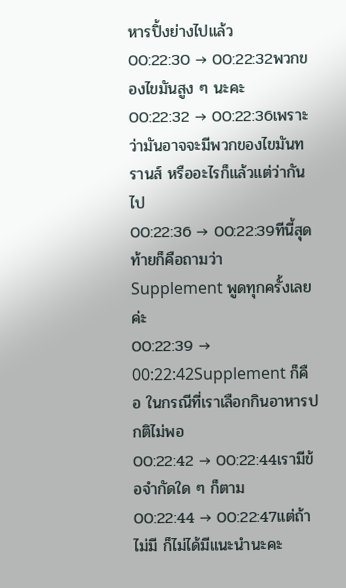หารปิ้งย่างไปแล้ว
00:22:30 → 00:22:32พวกของไขมันสูง ๆ นะคะ
00:22:32 → 00:22:36เพราะว่ามันอาจจะมีพวกของไขมันทรานส์ หรืออะไรก็แล้วแต่ว่ากันไป
00:22:36 → 00:22:39ทีนี้สุดท้ายก็คือถามว่า Supplement พูดทุกครั้งเลยค่ะ
00:22:39 → 00:22:42Supplement ก็คือ ในกรณีที่เราเลือกกินอาหารปกติไม่พอ
00:22:42 → 00:22:44เรามีข้อจำกัดใด ๆ ก็ตาม
00:22:44 → 00:22:47แต่ถ้าไม่มี ก็ไม่ได้มีแนะนำนะคะ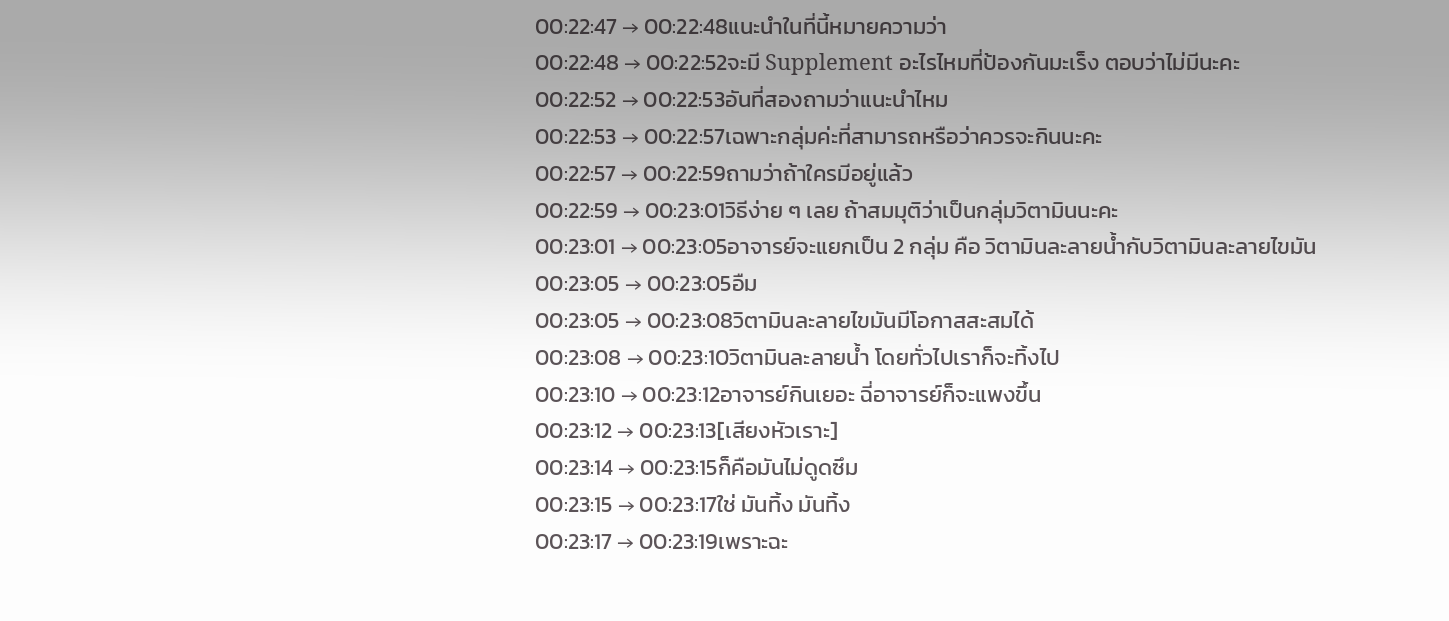00:22:47 → 00:22:48แนะนำในที่นี้หมายความว่า
00:22:48 → 00:22:52จะมี Supplement อะไรไหมที่ป้องกันมะเร็ง ตอบว่าไม่มีนะคะ
00:22:52 → 00:22:53อันที่สองถามว่าแนะนำไหม
00:22:53 → 00:22:57เฉพาะกลุ่มค่ะที่สามารถหรือว่าควรจะกินนะคะ
00:22:57 → 00:22:59ถามว่าถ้าใครมีอยู่แล้ว
00:22:59 → 00:23:01วิธีง่าย ๆ เลย ถ้าสมมุติว่าเป็นกลุ่มวิตามินนะคะ
00:23:01 → 00:23:05อาจารย์จะแยกเป็น 2 กลุ่ม คือ วิตามินละลายน้ำกับวิตามินละลายไขมัน
00:23:05 → 00:23:05อืม
00:23:05 → 00:23:08วิตามินละลายไขมันมีโอกาสสะสมได้
00:23:08 → 00:23:10วิตามินละลายน้ำ โดยทั่วไปเราก็จะทิ้งไป
00:23:10 → 00:23:12อาจารย์กินเยอะ ฉี่อาจารย์ก็จะแพงขึ้น
00:23:12 → 00:23:13[เสียงหัวเราะ]
00:23:14 → 00:23:15ก็คือมันไม่ดูดซึม
00:23:15 → 00:23:17ใช่ มันทิ้ง มันทิ้ง
00:23:17 → 00:23:19เพราะฉะ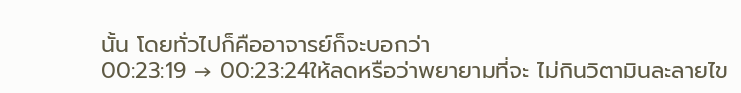นั้น โดยทั่วไปก็คืออาจารย์ก็จะบอกว่า
00:23:19 → 00:23:24ให้ลดหรือว่าพยายามที่จะ ไม่กินวิตามินละลายไข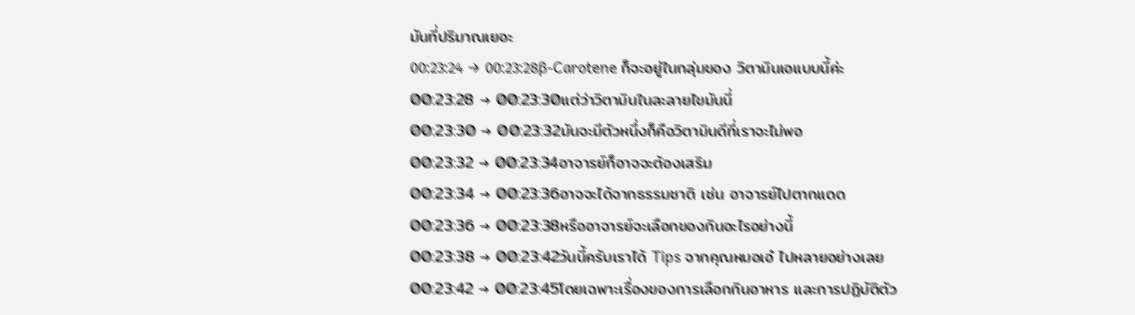มันที่ปริมาณเยอะ
00:23:24 → 00:23:28β-Carotene ก็จะอยู่ในกลุ่มของ วิตามินเอแบบนี้ค่ะ
00:23:28 → 00:23:30แต่ว่าวิตามินในละลายไขมันนี่
00:23:30 → 00:23:32มันจะมีตัวหนึ่งก็คือวิตามินดีที่เราจะไม่พอ
00:23:32 → 00:23:34อาจารย์ก็อาจจะต้องเสริม
00:23:34 → 00:23:36อาจจะได้จากธรรมชาติ เช่น อาจารย์ไปตากแดด
00:23:36 → 00:23:38หรืออาจารย์จะเลือกของกินอะไรอย่างนี้
00:23:38 → 00:23:42วันนี้ครับเราได้ Tips จากคุณหมอเอ๋ ไปหลายอย่างเลย
00:23:42 → 00:23:45โดยเฉพาะเรื่องของการเลือกกินอาหาร และการปฏิบัติตัว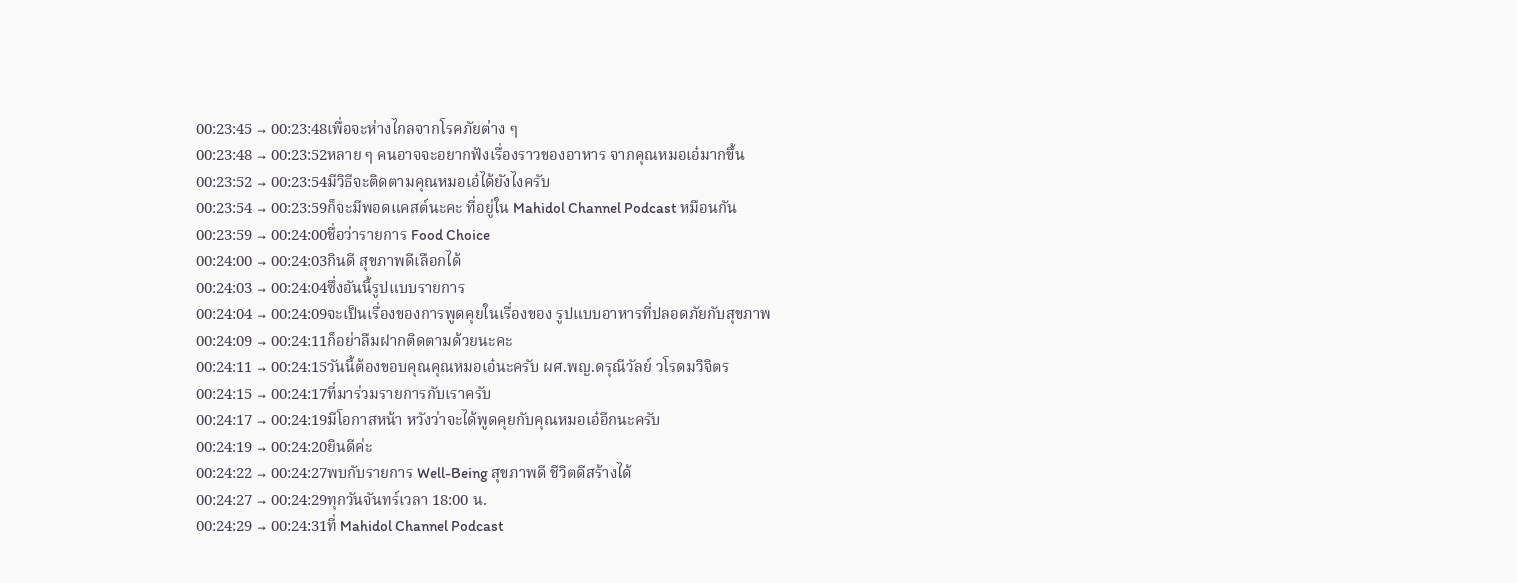00:23:45 → 00:23:48เพื่อจะห่างไกลจากโรคภัยต่าง ๆ
00:23:48 → 00:23:52หลาย ๆ คนอาจจะอยากฟังเรื่องราวของอาหาร จากคุณหมอเอ๋มากขึ้น
00:23:52 → 00:23:54มีวิธีจะติดตามคุณหมอเอ๋ได้ยังไงครับ
00:23:54 → 00:23:59ก็จะมีพอดแคสต์นะคะ ที่อยู่ใน Mahidol Channel Podcast หมือนกัน
00:23:59 → 00:24:00ชื่อว่ารายการ Food Choice
00:24:00 → 00:24:03กินดี สุขภาพดีเลือกได้
00:24:03 → 00:24:04ซึ่งอันนี้รูปแบบรายการ
00:24:04 → 00:24:09จะเป็นเรื่องของการพูดคุยในเรื่องของ รูปแบบอาหารที่ปลอดภัยกับสุขภาพ
00:24:09 → 00:24:11ก็อย่าลืมฝากติดตามด้วยนะคะ
00:24:11 → 00:24:15วันนี้ต้องขอบคุณคุณหมอเอ๋นะครับ ผศ.พญ.ดรุณีวัลย์ วโรดมวิจิตร
00:24:15 → 00:24:17ที่มาร่วมรายการกับเราครับ
00:24:17 → 00:24:19มีโอกาสหน้า หวังว่าจะได้พูดคุยกับคุณหมอเอ๋อีกนะครับ
00:24:19 → 00:24:20ยินดีค่ะ
00:24:22 → 00:24:27พบกับรายการ Well-Being สุขภาพดี ชีวิตดีสร้างได้
00:24:27 → 00:24:29ทุกวันจันทร์เวลา 18:00 น.
00:24:29 → 00:24:31ที่ Mahidol Channel Podcast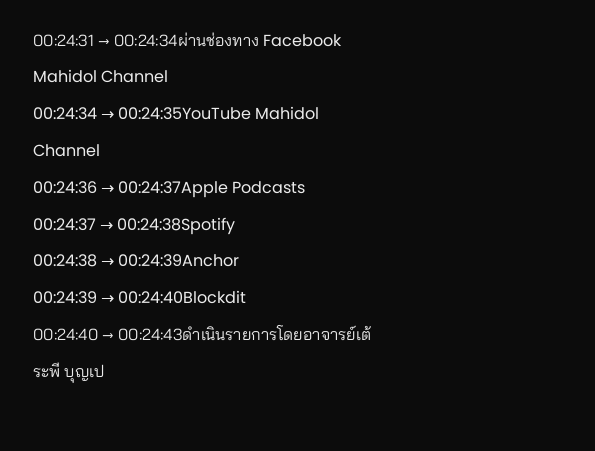00:24:31 → 00:24:34ผ่านช่องทาง Facebook Mahidol Channel
00:24:34 → 00:24:35YouTube Mahidol Channel
00:24:36 → 00:24:37Apple Podcasts
00:24:37 → 00:24:38Spotify
00:24:38 → 00:24:39Anchor
00:24:39 → 00:24:40Blockdit
00:24:40 → 00:24:43ดำเนินรายการโดยอาจารย์เต้ ระพี บุญเป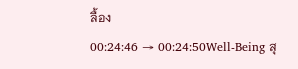ลื้อง
00:24:46 → 00:24:50Well-Being สุ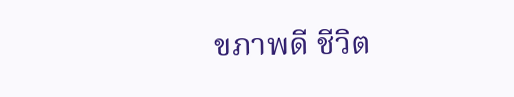ขภาพดี ชีวิต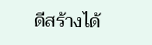ดีสร้างได้